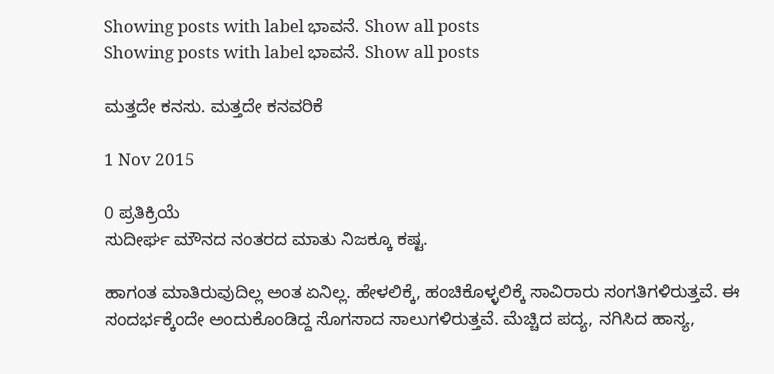Showing posts with label ಭಾವನೆ. Show all posts
Showing posts with label ಭಾವನೆ. Show all posts

ಮತ್ತದೇ ಕನಸು. ಮತ್ತದೇ ಕನವರಿಕೆ

1 Nov 2015

0 ಪ್ರತಿಕ್ರಿಯೆ
ಸುದೀರ್ಘ ಮೌನದ ನಂತರದ ಮಾತು ನಿಜಕ್ಕೂ ಕಷ್ಟ.

ಹಾಗಂತ ಮಾತಿರುವುದಿಲ್ಲ ಅಂತ ಏನಿಲ್ಲ. ಹೇಳಲಿಕ್ಕೆ, ಹಂಚಿಕೊಳ್ಳಲಿಕ್ಕೆ ಸಾವಿರಾರು ಸಂಗತಿಗಳಿರುತ್ತವೆ. ಈ ಸಂದರ್ಭಕ್ಕೆಂದೇ ಅಂದುಕೊಂಡಿದ್ದ ಸೊಗಸಾದ ಸಾಲುಗಳಿರುತ್ತವೆ. ಮೆಚ್ಚಿದ ಪದ್ಯ, ನಗಿಸಿದ ಹಾಸ್ಯ,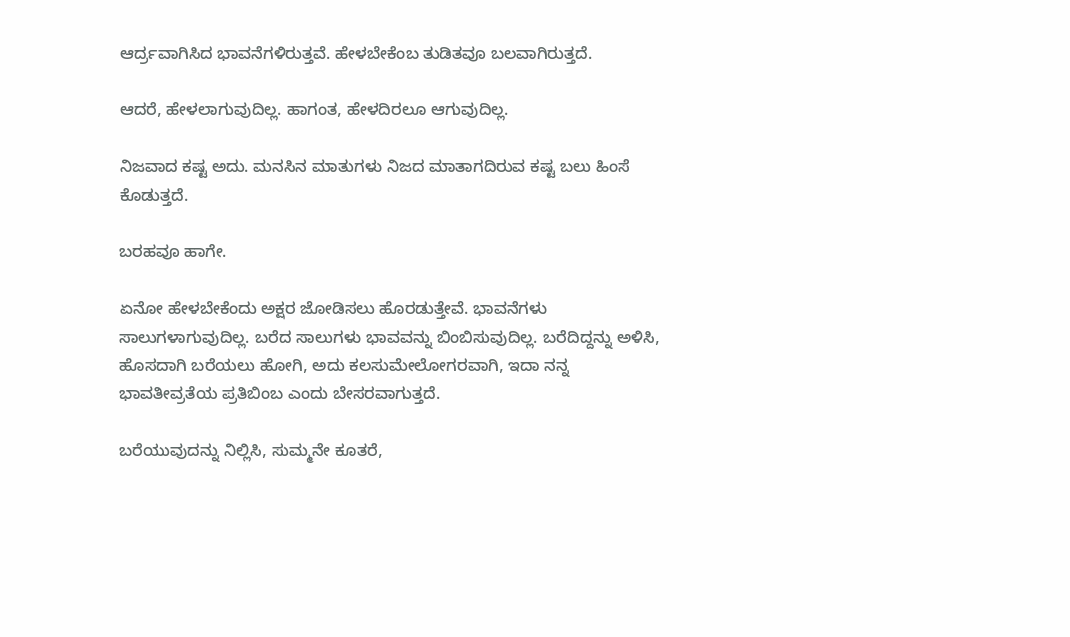ಆರ್ದ್ರವಾಗಿಸಿದ ಭಾವನೆಗಳಿರುತ್ತವೆ. ಹೇಳಬೇಕೆಂಬ ತುಡಿತವೂ ಬಲವಾಗಿರುತ್ತದೆ.

ಆದರೆ, ಹೇಳಲಾಗುವುದಿಲ್ಲ. ಹಾಗಂತ, ಹೇಳದಿರಲೂ ಆಗುವುದಿಲ್ಲ.

ನಿಜವಾದ ಕಷ್ಟ ಅದು. ಮನಸಿನ ಮಾತುಗಳು ನಿಜದ ಮಾತಾಗದಿರುವ ಕಷ್ಟ ಬಲು ಹಿಂಸೆ ಕೊಡುತ್ತದೆ.

ಬರಹವೂ ಹಾಗೇ.

ಏನೋ ಹೇಳಬೇಕೆಂದು ಅಕ್ಷರ ಜೋಡಿಸಲು ಹೊರಡುತ್ತೇವೆ. ಭಾವನೆಗಳು ಸಾಲುಗಳಾಗುವುದಿಲ್ಲ. ಬರೆದ ಸಾಲುಗಳು ಭಾವವನ್ನು ಬಿಂಬಿಸುವುದಿಲ್ಲ. ಬರೆದಿದ್ದನ್ನು ಅಳಿಸಿ, ಹೊಸದಾಗಿ ಬರೆಯಲು ಹೋಗಿ, ಅದು ಕಲಸುಮೇಲೋಗರವಾಗಿ, ಇದಾ ನನ್ನ ಭಾವತೀವ್ರತೆಯ ಪ್ರತಿಬಿಂಬ ಎಂದು ಬೇಸರವಾಗುತ್ತದೆ.

ಬರೆಯುವುದನ್ನು ನಿಲ್ಲಿಸಿ, ಸುಮ್ಮನೇ ಕೂತರೆ,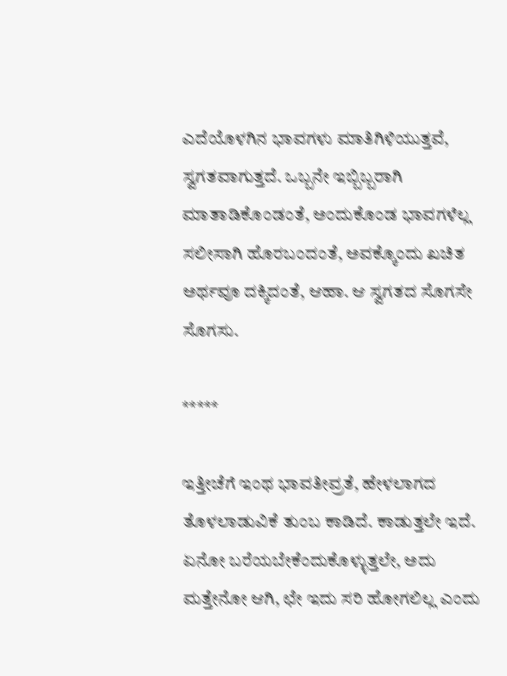ಎದೆಯೊಳಗಿನ ಭಾವಗಳು ಮಾತಿಗಿಳಿಯುತ್ತವೆ, ಸ್ವಗತವಾಗುತ್ತದೆ. ಒಬ್ಬನೇ ಇಬ್ಬಿಬ್ಬರಾಗಿ ಮಾತಾಡಿಕೊಂಡಂತೆ, ಅಂದುಕೊಂಡ ಭಾವಗಳೆಲ್ಲ ಸಲೀಸಾಗಿ ಹೊರಬಂದಂತೆ, ಅವಕ್ಕೊಂದು ಖಚಿತ ಅರ್ಥವೂ ದಕ್ಕಿದಂತೆ, ಆಹಾ. ಆ ಸ್ವಗತದ ಸೊಗಸೇ ಸೊಗಸು.

*****

ಇತ್ತೀಚೆಗೆ ಇಂಥ ಭಾವತೀವ್ರತೆ, ಹೇಳಲಾಗದ ತೊಳಲಾಡುವಿಕೆ ತುಂಬ ಕಾಡಿದೆ. ಕಾಡುತ್ತಲೇ ಇದೆ. ಏನೋ ಬರೆಯಬೇಕೆಂದುಕೊಳ್ಳುತ್ತಲೇ, ಅದು ಮತ್ತೇನೋ ಆಗಿ, ಛೇ ಇದು ಸರಿ ಹೋಗಲಿಲ್ಲ ಎಂದು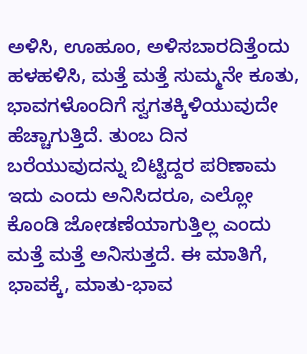ಅಳಿಸಿ, ಊಹೂಂ, ಅಳಿಸಬಾರದಿತ್ತೆಂದು ಹಳಹಳಿಸಿ, ಮತ್ತೆ ಮತ್ತೆ ಸುಮ್ಮನೇ ಕೂತು, ಭಾವಗಳೊಂದಿಗೆ ಸ್ವಗತಕ್ಕಿಳಿಯುವುದೇ ಹೆಚ್ಚಾಗುತ್ತಿದೆ. ತುಂಬ ದಿನ ಬರೆಯುವುದನ್ನು ಬಿಟ್ಟಿದ್ದರ ಪರಿಣಾಮ ಇದು ಎಂದು ಅನಿಸಿದರೂ, ಎಲ್ಲೋ ಕೊಂಡಿ ಜೋಡಣೆಯಾಗುತ್ತಿಲ್ಲ ಎಂದು ಮತ್ತೆ ಮತ್ತೆ ಅನಿಸುತ್ತದೆ. ಈ ಮಾತಿಗೆ, ಭಾವಕ್ಕೆ, ಮಾತು-ಭಾವ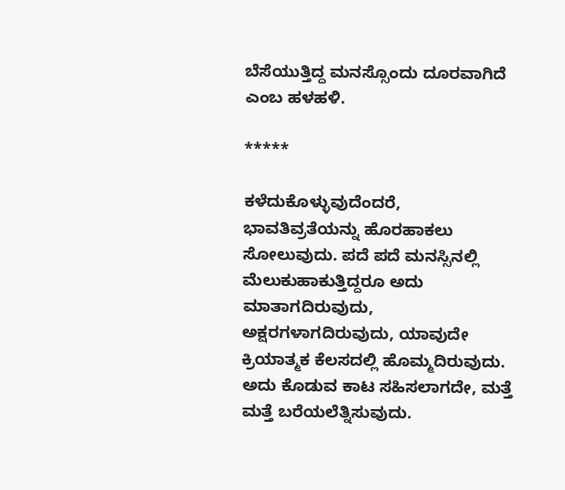ಬೆಸೆಯುತ್ತಿದ್ದ ಮನಸ್ಸೊಂದು ದೂರವಾಗಿದೆ ಎಂಬ ಹಳಹಳಿ.

*****

ಕಳೆದುಕೊಳ್ಳುವುದೆಂದರೆ, ಭಾವತಿವ್ರತೆಯನ್ನು ಹೊರಹಾಕಲು ಸೋಲುವುದು. ಪದೆ ಪದೆ ಮನಸ್ಸಿನಲ್ಲಿ ಮೆಲುಕುಹಾಕುತ್ತಿದ್ದರೂ ಅದು ಮಾತಾಗದಿರುವುದು, ಅಕ್ಷರಗಳಾಗದಿರುವುದು, ಯಾವುದೇ ಕ್ರಿಯಾತ್ಮಕ ಕೆಲಸದಲ್ಲಿ ಹೊಮ್ಮದಿರುವುದು. ಅದು ಕೊಡುವ ಕಾಟ ಸಹಿಸಲಾಗದೇ, ಮತ್ತೆ ಮತ್ತೆ ಬರೆಯಲೆತ್ನಿಸುವುದು.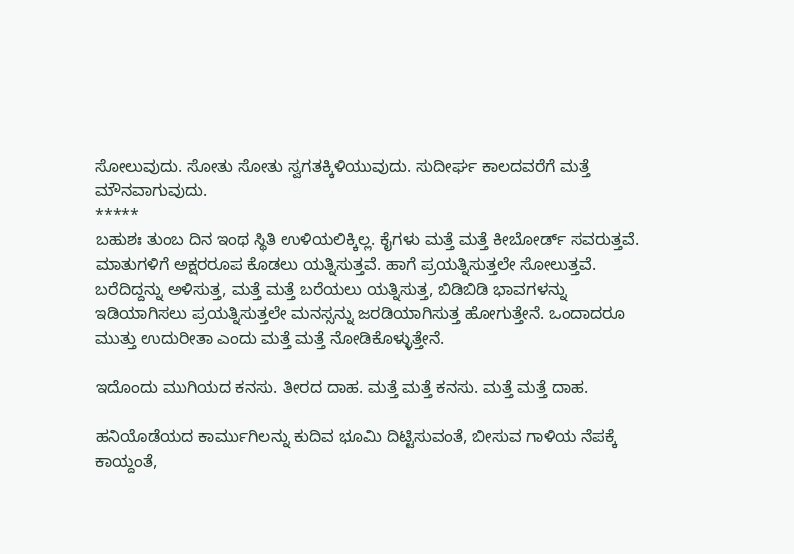ಸೋಲುವುದು. ಸೋತು ಸೋತು ಸ್ವಗತಕ್ಕಿಳಿಯುವುದು. ಸುದೀರ್ಘ ಕಾಲದವರೆಗೆ ಮತ್ತೆ ಮೌನವಾಗುವುದು.
*****
ಬಹುಶಃ ತುಂಬ ದಿನ ಇಂಥ ಸ್ಥಿತಿ ಉಳಿಯಲಿಕ್ಕಿಲ್ಲ. ಕೈಗಳು ಮತ್ತೆ ಮತ್ತೆ ಕೀಬೋರ್ಡ್ ಸವರುತ್ತವೆ. ಮಾತುಗಳಿಗೆ ಅಕ್ಷರರೂಪ ಕೊಡಲು ಯತ್ನಿಸುತ್ತವೆ. ಹಾಗೆ ಪ್ರಯತ್ನಿಸುತ್ತಲೇ ಸೋಲುತ್ತವೆ. ಬರೆದಿದ್ದನ್ನು ಅಳಿಸುತ್ತ, ಮತ್ತೆ ಮತ್ತೆ ಬರೆಯಲು ಯತ್ನಿಸುತ್ತ, ಬಿಡಿಬಿಡಿ ಭಾವಗಳನ್ನು ಇಡಿಯಾಗಿಸಲು ಪ್ರಯತ್ನಿಸುತ್ತಲೇ ಮನಸ್ಸನ್ನು ಜರಡಿಯಾಗಿಸುತ್ತ ಹೋಗುತ್ತೇನೆ. ಒಂದಾದರೂ ಮುತ್ತು ಉದುರೀತಾ ಎಂದು ಮತ್ತೆ ಮತ್ತೆ ನೋಡಿಕೊಳ್ಳುತ್ತೇನೆ.

ಇದೊಂದು ಮುಗಿಯದ ಕನಸು. ತೀರದ ದಾಹ. ಮತ್ತೆ ಮತ್ತೆ ಕನಸು. ಮತ್ತೆ ಮತ್ತೆ ದಾಹ.

ಹನಿಯೊಡೆಯದ ಕಾರ್ಮುಗಿಲನ್ನು ಕುದಿವ ಭೂಮಿ ದಿಟ್ಟಿಸುವಂತೆ, ಬೀಸುವ ಗಾಳಿಯ ನೆಪಕ್ಕೆ ಕಾಯ್ದಂತೆ,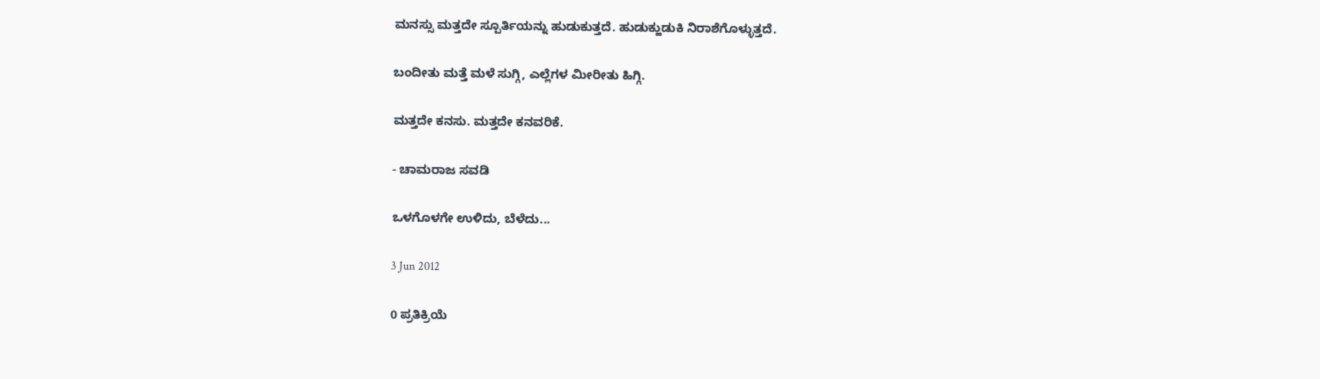ಮನಸ್ಸು ಮತ್ತದೇ ಸ್ಪೂರ್ತಿಯನ್ನು ಹುಡುಕುತ್ತದೆ. ಹುಡುಕ್ಹುಡುಕಿ ನಿರಾಶೆಗೊಳ್ಳುತ್ತದೆ.

ಬಂದೀತು ಮತ್ತೆ ಮಳೆ ಸುಗ್ಗಿ, ಎಲ್ಲೆಗಳ ಮೀರೀತು ಹಿಗ್ಗಿ.

ಮತ್ತದೇ ಕನಸು. ಮತ್ತದೇ ಕನವರಿಕೆ.

- ಚಾಮರಾಜ ಸವಡಿ

ಒಳಗೊಳಗೇ ಉಳಿದು, ಬೆಳೆದು...

3 Jun 2012

0 ಪ್ರತಿಕ್ರಿಯೆ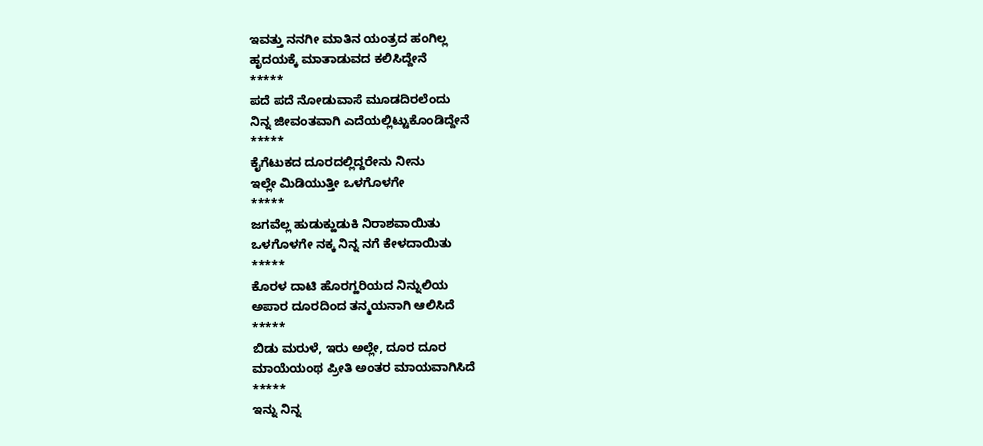ಇವತ್ತು ನನಗೀ ಮಾತಿನ ಯಂತ್ರದ ಹಂಗಿಲ್ಲ
ಹೃದಯಕ್ಕೆ ಮಾತಾಡುವದ ಕಲಿಸಿದ್ದೇನೆ
*****
ಪದೆ ಪದೆ ನೋಡುವಾಸೆ ಮೂಡದಿರಲೆಂದು
ನಿನ್ನ ಜೀವಂತವಾಗಿ ಎದೆಯಲ್ಲಿಟ್ಟುಕೊಂಡಿದ್ದೇನೆ
*****
ಕೈಗೆಟುಕದ ದೂರದಲ್ಲಿದ್ದರೇನು ನೀನು
ಇಲ್ಲೇ ಮಿಡಿಯುತ್ತೀ ಒಳಗೊಳಗೇ
*****
ಜಗವೆಲ್ಲ ಹುಡುಕ್ಹುಡುಕಿ ನಿರಾಶವಾಯಿತು
ಒಳಗೊಳಗೇ ನಕ್ಕ ನಿನ್ನ ನಗೆ ಕೇಳದಾಯಿತು
*****
ಕೊರಳ ದಾಟಿ ಹೊರಗ್ಹರಿಯದ ನಿನ್ನುಲಿಯ
ಅಪಾರ ದೂರದಿಂದ ತನ್ಮಯನಾಗಿ ಆಲಿಸಿದೆ
*****
ಬಿಡು ಮರುಳೆ, ಇರು ಅಲ್ಲೇ, ದೂರ ದೂರ
ಮಾಯೆಯಂಥ ಪ್ರೀತಿ ಅಂತರ ಮಾಯವಾಗಿಸಿದೆ
*****
ಇನ್ನು ನಿನ್ನ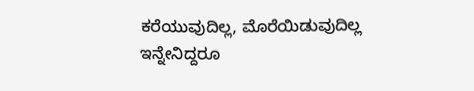ಕರೆಯುವುದಿಲ್ಲ, ಮೊರೆಯಿಡುವುದಿಲ್ಲ
ಇನ್ನೇನಿದ್ದರೂ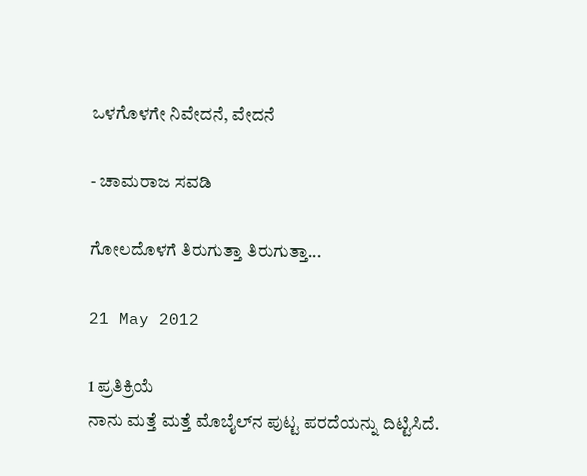ಒಳಗೊಳಗೇ ನಿವೇದನೆ, ವೇದನೆ

- ಚಾಮರಾಜ ಸವಡಿ

ಗೋಲದೊಳಗೆ ತಿರುಗುತ್ತಾ ತಿರುಗುತ್ತಾ...

21 May 2012

1 ಪ್ರತಿಕ್ರಿಯೆ
ನಾನು ಮತ್ತೆ ಮತ್ತೆ ಮೊಬೈಲ್‌ನ ಪುಟ್ಟ ಪರದೆಯನ್ನು ದಿಟ್ಟಿಸಿದೆ.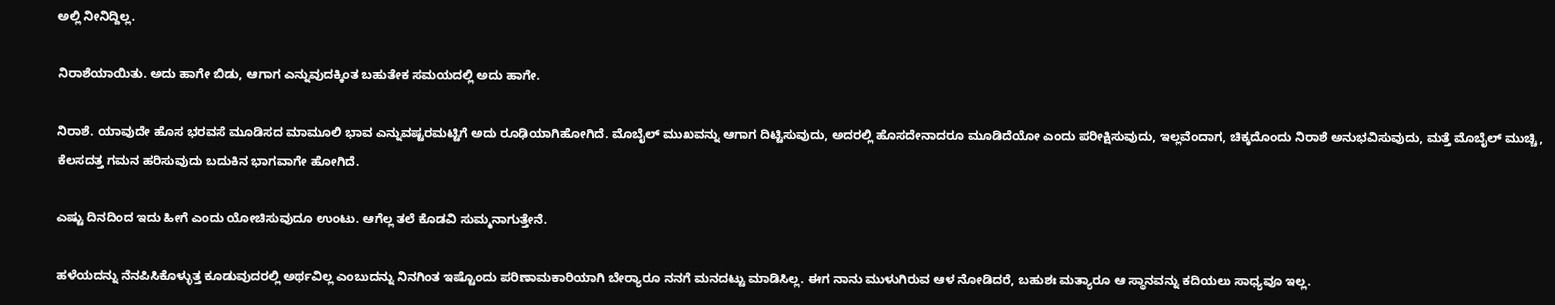ಅಲ್ಲಿ ನೀನಿದ್ದಿಲ್ಲ.

ನಿರಾಶೆಯಾಯಿತು. ಅದು ಹಾಗೇ ಬಿಡು, ಆಗಾಗ ಎನ್ನುವುದಕ್ಕಿಂತ ಬಹುತೇಕ ಸಮಯದಲ್ಲಿ ಅದು ಹಾಗೇ.

ನಿರಾಶೆ. ಯಾವುದೇ ಹೊಸ ಭರವಸೆ ಮೂಡಿಸದ ಮಾಮೂಲಿ ಭಾವ ಎನ್ನುವಷ್ಟರಮಟ್ಟಿಗೆ ಅದು ರೂಢಿಯಾಗಿಹೋಗಿದೆ. ಮೊಬೈಲ್ ಮುಖವನ್ನು ಆಗಾಗ ದಿಟ್ಟಿಸುವುದು, ಅದರಲ್ಲಿ ಹೊಸದೇನಾದರೂ ಮೂಡಿದೆಯೋ ಎಂದು ಪರೀಕ್ಷಿಸುವುದು, ಇಲ್ಲವೆಂದಾಗ, ಚಿಕ್ಕದೊಂದು ನಿರಾಶೆ ಅನುಭವಿಸುವುದು, ಮತ್ತೆ ಮೊಬೈಲ್ ಮುಚ್ಚಿ, ಕೆಲಸದತ್ತ ಗಮನ ಹರಿಸುವುದು ಬದುಕಿನ ಭಾಗವಾಗೇ ಹೋಗಿದೆ.

ಎಷ್ಟು ದಿನದಿಂದ ಇದು ಹೀಗೆ ಎಂದು ಯೋಚಿಸುವುದೂ ಉಂಟು. ಆಗೆಲ್ಲ ತಲೆ ಕೊಡವಿ ಸುಮ್ಮನಾಗುತ್ತೇನೆ.

ಹಳೆಯದನ್ನು ನೆನಪಿಸಿಕೊಳ್ಳುತ್ತ ಕೂಡುವುದರಲ್ಲಿ ಅರ್ಥವಿಲ್ಲ ಎಂಬುದನ್ನು ನಿನಗಿಂತ ಇಷ್ಟೊಂದು ಪರಿಣಾಮಕಾರಿಯಾಗಿ ಬೇರ‍್ಯಾರೂ ನನಗೆ ಮನದಟ್ಟು ಮಾಡಿಸಿಲ್ಲ. ಈಗ ನಾನು ಮುಳುಗಿರುವ ಆಳ ನೋಡಿದರೆ, ಬಹುಶಃ ಮತ್ಯಾರೂ ಆ ಸ್ಥಾನವನ್ನು ಕದಿಯಲು ಸಾಧ್ಯವೂ ಇಲ್ಲ.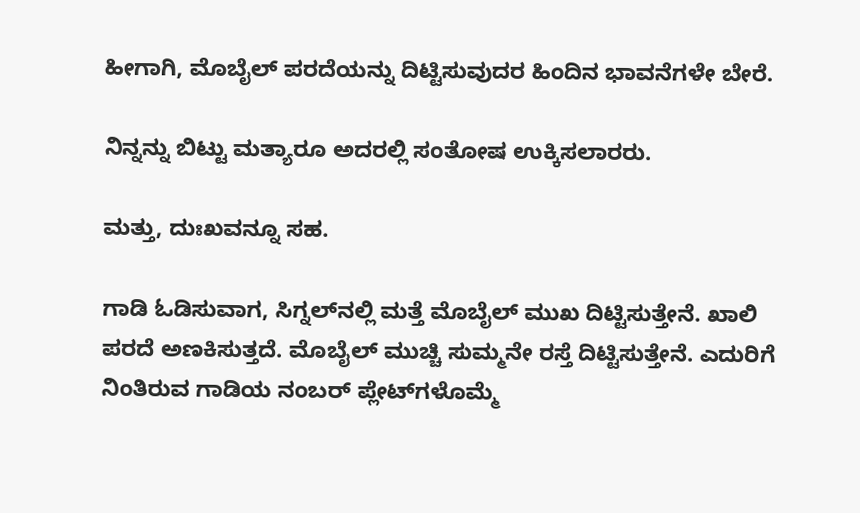ಹೀಗಾಗಿ, ಮೊಬೈಲ್ ಪರದೆಯನ್ನು ದಿಟ್ಟಿಸುವುದರ ಹಿಂದಿನ ಭಾವನೆಗಳೇ ಬೇರೆ.

ನಿನ್ನನ್ನು ಬಿಟ್ಟು ಮತ್ಯಾರೂ ಅದರಲ್ಲಿ ಸಂತೋಷ ಉಕ್ಕಿಸಲಾರರು.

ಮತ್ತು, ದುಃಖವನ್ನೂ ಸಹ.

ಗಾಡಿ ಓಡಿಸುವಾಗ, ಸಿಗ್ನಲ್‌ನಲ್ಲಿ ಮತ್ತೆ ಮೊಬೈಲ್ ಮುಖ ದಿಟ್ಟಿಸುತ್ತೇನೆ. ಖಾಲಿ ಪರದೆ ಅಣಕಿಸುತ್ತದೆ. ಮೊಬೈಲ್ ಮುಚ್ಚಿ ಸುಮ್ಮನೇ ರಸ್ತೆ ದಿಟ್ಟಿಸುತ್ತೇನೆ. ಎದುರಿಗೆ ನಿಂತಿರುವ ಗಾಡಿಯ ನಂಬರ್ ಪ್ಲೇಟ್‌ಗಳೊಮ್ಮೆ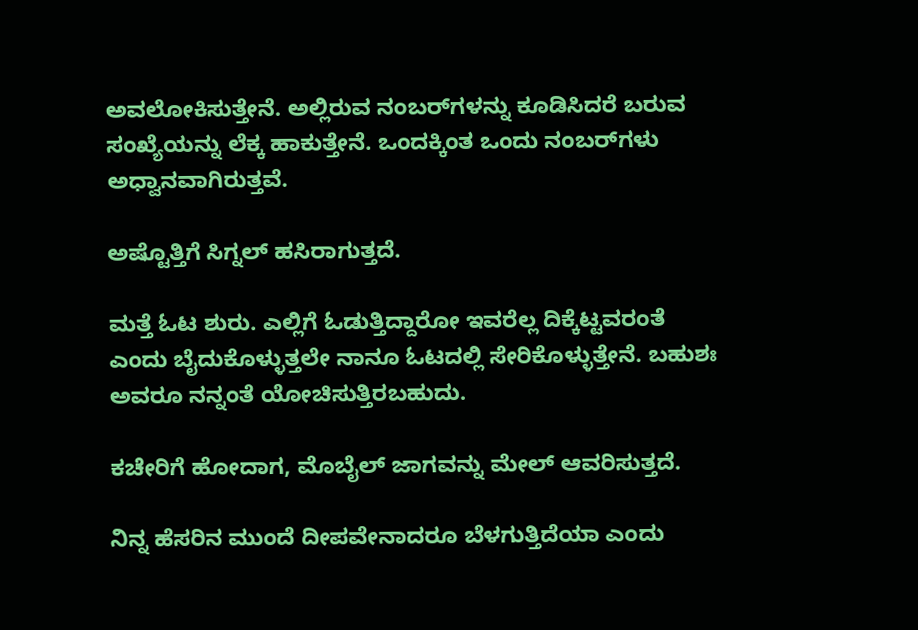ಅವಲೋಕಿಸುತ್ತೇನೆ. ಅಲ್ಲಿರುವ ನಂಬರ್‌ಗಳನ್ನು ಕೂಡಿಸಿದರೆ ಬರುವ ಸಂಖ್ಯೆಯನ್ನು ಲೆಕ್ಕ ಹಾಕುತ್ತೇನೆ. ಒಂದಕ್ಕಿಂತ ಒಂದು ನಂಬರ್‌ಗಳು ಅಧ್ವಾನವಾಗಿರುತ್ತವೆ.

ಅಷ್ಟೊತ್ತಿಗೆ ಸಿಗ್ನಲ್ ಹಸಿರಾಗುತ್ತದೆ.

ಮತ್ತೆ ಓಟ ಶುರು. ಎಲ್ಲಿಗೆ ಓಡುತ್ತಿದ್ದಾರೋ ಇವರೆಲ್ಲ ದಿಕ್ಕೆಟ್ಟವರಂತೆ ಎಂದು ಬೈದುಕೊಳ್ಳುತ್ತಲೇ ನಾನೂ ಓಟದಲ್ಲಿ ಸೇರಿಕೊಳ್ಳುತ್ತೇನೆ. ಬಹುಶಃ ಅವರೂ ನನ್ನಂತೆ ಯೋಚಿಸುತ್ತಿರಬಹುದು.

ಕಚೇರಿಗೆ ಹೋದಾಗ, ಮೊಬೈಲ್ ಜಾಗವನ್ನು ಮೇಲ್ ಆವರಿಸುತ್ತದೆ.

ನಿನ್ನ ಹೆಸರಿನ ಮುಂದೆ ದೀಪವೇನಾದರೂ ಬೆಳಗುತ್ತಿದೆಯಾ ಎಂದು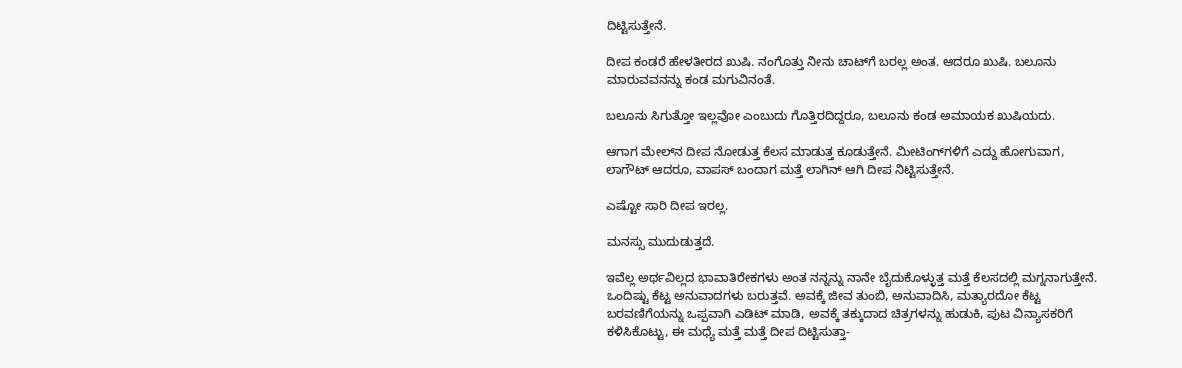ದಿಟ್ಟಿಸುತ್ತೇನೆ.

ದೀಪ ಕಂಡರೆ ಹೇಳತೀರದ ಖುಷಿ. ನಂಗೊತ್ತು ನೀನು ಚಾಟ್‌ಗೆ ಬರಲ್ಲ ಅಂತ. ಆದರೂ ಖುಷಿ. ಬಲೂನು ಮಾರುವವನನ್ನು ಕಂಡ ಮಗುವಿನಂತೆ.

ಬಲೂನು ಸಿಗುತ್ತೋ ಇಲ್ಲವೋ ಎಂಬುದು ಗೊತ್ತಿರದಿದ್ದರೂ, ಬಲೂನು ಕಂಡ ಅಮಾಯಕ ಖುಷಿಯದು.

ಆಗಾಗ ಮೇಲ್‌ನ ದೀಪ ನೋಡುತ್ತ ಕೆಲಸ ಮಾಡುತ್ತ ಕೂಡುತ್ತೇನೆ. ಮೀಟಿಂಗ್‌ಗಳಿಗೆ ಎದ್ದು ಹೋಗುವಾಗ, ಲಾಗೌಟ್ ಆದರೂ, ವಾಪಸ್ ಬಂದಾಗ ಮತ್ತೆ ಲಾಗಿನ್ ಆಗಿ ದೀಪ ನಿಟ್ಟಿಸುತ್ತೇನೆ.

ಎಷ್ಟೋ ಸಾರಿ ದೀಪ ಇರಲ್ಲ.

ಮನಸ್ಸು ಮುದುಡುತ್ತದೆ.

ಇವೆಲ್ಲ ಅರ್ಥವಿಲ್ಲದ ಭಾವಾತಿರೇಕಗಳು ಅಂತ ನನ್ನನ್ನು ನಾನೇ ಬೈದುಕೊಳ್ಳುತ್ತ ಮತ್ತೆ ಕೆಲಸದಲ್ಲಿ ಮಗ್ನನಾಗುತ್ತೇನೆ. ಒಂದಿಷ್ಟು ಕೆಟ್ಟ ಅನುವಾದಗಳು ಬರುತ್ತವೆ. ಅವಕ್ಕೆ ಜೀವ ತುಂಬಿ, ಅನುವಾದಿಸಿ, ಮತ್ಯಾರದೋ ಕೆಟ್ಟ ಬರವಣಿಗೆಯನ್ನು ಒಪ್ಪವಾಗಿ ಎಡಿಟ್ ಮಾಡಿ, ಅವಕ್ಕೆ ತಕ್ಕುದಾದ ಚಿತ್ರಗಳನ್ನು ಹುಡುಕಿ, ಪುಟ ವಿನ್ಯಾಸಕರಿಗೆ ಕಳಿಸಿಕೊಟ್ಟು, ಈ ಮಧ್ಯೆ ಮತ್ತೆ ಮತ್ತೆ ದೀಪ ದಿಟ್ಟಿಸುತ್ತಾ-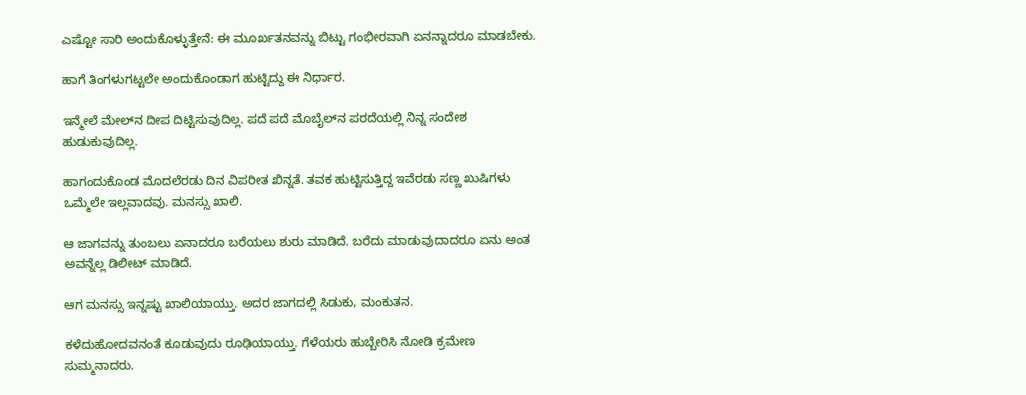ಎಷ್ಟೋ ಸಾರಿ ಅಂದುಕೊಳ್ಳುತ್ತೇನೆ: ಈ ಮೂರ್ಖತನವನ್ನು ಬಿಟ್ಟು ಗಂಭೀರವಾಗಿ ಏನನ್ನಾದರೂ ಮಾಡಬೇಕು.

ಹಾಗೆ ತಿಂಗಳುಗಟ್ಟಲೇ ಅಂದುಕೊಂಡಾಗ ಹುಟ್ಟಿದ್ದು ಈ ನಿರ್ಧಾರ.

ಇನ್ಮೇಲೆ ಮೇಲ್‌ನ ದೀಪ ದಿಟ್ಟಿಸುವುದಿಲ್ಲ. ಪದೆ ಪದೆ ಮೊಬೈಲ್‌ನ ಪರದೆಯಲ್ಲಿ ನಿನ್ನ ಸಂದೇಶ ಹುಡುಕುವುದಿಲ್ಲ.

ಹಾಗಂದುಕೊಂಡ ಮೊದಲೆರಡು ದಿನ ವಿಪರೀತ ಖಿನ್ನತೆ. ತವಕ ಹುಟ್ಟಿಸುತ್ತಿದ್ದ ಇವೆರಡು ಸಣ್ಣ ಖುಷಿಗಳು ಒಮ್ಮೆಲೇ ಇಲ್ಲವಾದವು. ಮನಸ್ಸು ಖಾಲಿ.

ಆ ಜಾಗವನ್ನು ತುಂಬಲು ಏನಾದರೂ ಬರೆಯಲು ಶುರು ಮಾಡಿದೆ. ಬರೆದು ಮಾಡುವುದಾದರೂ ಏನು ಅಂತ ಅವನ್ನೆಲ್ಲ ಡಿಲೀಟ್ ಮಾಡಿದೆ.

ಆಗ ಮನಸ್ಸು ಇನ್ನಷ್ಟು ಖಾಲಿಯಾಯ್ತು. ಅದರ ಜಾಗದಲ್ಲಿ ಸಿಡುಕು, ಮಂಕುತನ.

ಕಳೆದುಹೋದವನಂತೆ ಕೂಡುವುದು ರೂಢಿಯಾಯ್ತು. ಗೆಳೆಯರು ಹುಬ್ಬೇರಿಸಿ ನೋಡಿ ಕ್ರಮೇಣ ಸುಮ್ಮನಾದರು.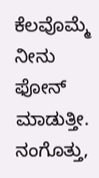ಕೆಲವೊಮ್ಮೆ ನೀನು ಫೋನ್ ಮಾಡುತ್ತೀ. ನಂಗೊತ್ತು,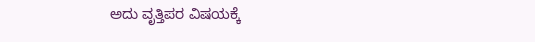ಅದು ವೃತ್ತಿಪರ ವಿಷಯಕ್ಕೆ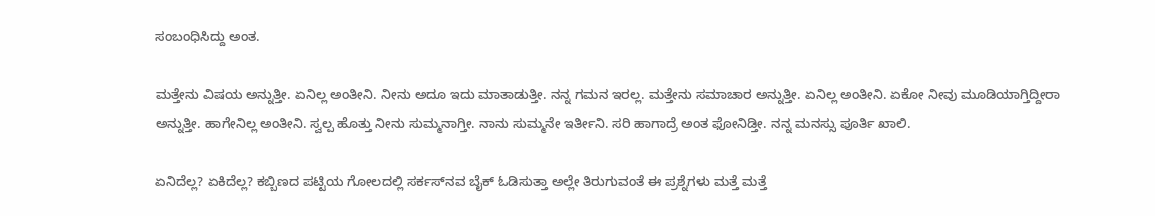ಸಂಬಂಧಿಸಿದ್ದು ಅಂತ.

ಮತ್ತೇನು ವಿಷಯ ಅನ್ನುತ್ತೀ. ಏನಿಲ್ಲ ಅಂತೀನಿ. ನೀನು ಅದೂ ಇದು ಮಾತಾಡುತ್ತೀ. ನನ್ನ ಗಮನ ಇರಲ್ಲ. ಮತ್ತೇನು ಸಮಾಚಾರ ಅನ್ನುತ್ತೀ. ಏನಿಲ್ಲ ಅಂತೀನಿ. ಏಕೋ ನೀವು ಮೂಡಿಯಾಗ್ತಿದ್ದೀರಾ ಅನ್ನುತ್ತೀ. ಹಾಗೇನಿಲ್ಲ ಅಂತೀನಿ. ಸ್ವಲ್ಪ ಹೊತ್ತು ನೀನು ಸುಮ್ಮನಾಗ್ತೀ. ನಾನು ಸುಮ್ಮನೇ ಇರ್ತೀನಿ. ಸರಿ ಹಾಗಾದ್ರೆ ಅಂತ ಫೋನಿಡ್ತೀ. ನನ್ನ ಮನಸ್ಸು ಪೂರ್ತಿ ಖಾಲಿ.

ಏನಿದೆಲ್ಲ? ಏಕಿದೆಲ್ಲ? ಕಬ್ಬಿಣದ ಪಟ್ಟಿಯ ಗೋಲದಲ್ಲಿ ಸರ್ಕಸ್‌ನವ ಬೈಕ್ ಓಡಿಸುತ್ತಾ ಅಲ್ಲೇ ತಿರುಗುವಂತೆ ಈ ಪ್ರಶ್ನೆಗಳು ಮತ್ತೆ ಮತ್ತೆ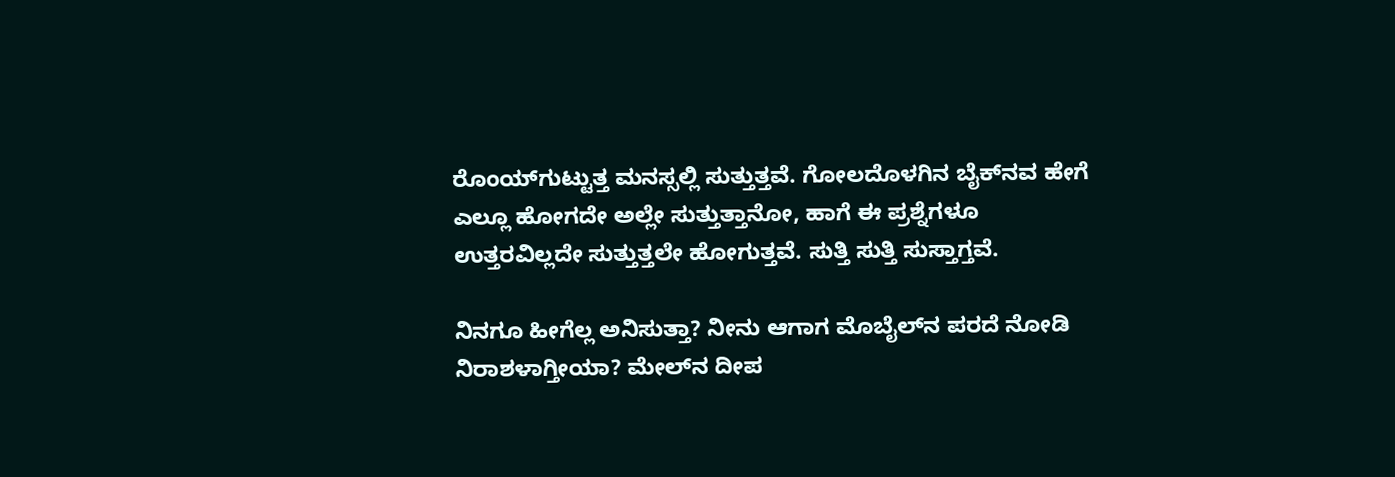ರೊಂಯ್‌ಗುಟ್ಟುತ್ತ ಮನಸ್ಸಲ್ಲಿ ಸುತ್ತುತ್ತವೆ. ಗೋಲದೊಳಗಿನ ಬೈಕ್‌ನವ ಹೇಗೆ ಎಲ್ಲೂ ಹೋಗದೇ ಅಲ್ಲೇ ಸುತ್ತುತ್ತಾನೋ, ಹಾಗೆ ಈ ಪ್ರಶ್ನೆಗಳೂ ಉತ್ತರವಿಲ್ಲದೇ ಸುತ್ತುತ್ತಲೇ ಹೋಗುತ್ತವೆ. ಸುತ್ತಿ ಸುತ್ತಿ ಸುಸ್ತಾಗ್ತವೆ.

ನಿನಗೂ ಹೀಗೆಲ್ಲ ಅನಿಸುತ್ತಾ? ನೀನು ಆಗಾಗ ಮೊಬೈಲ್‌ನ ಪರದೆ ನೋಡಿ ನಿರಾಶಳಾಗ್ತೀಯಾ? ಮೇಲ್‌ನ ದೀಪ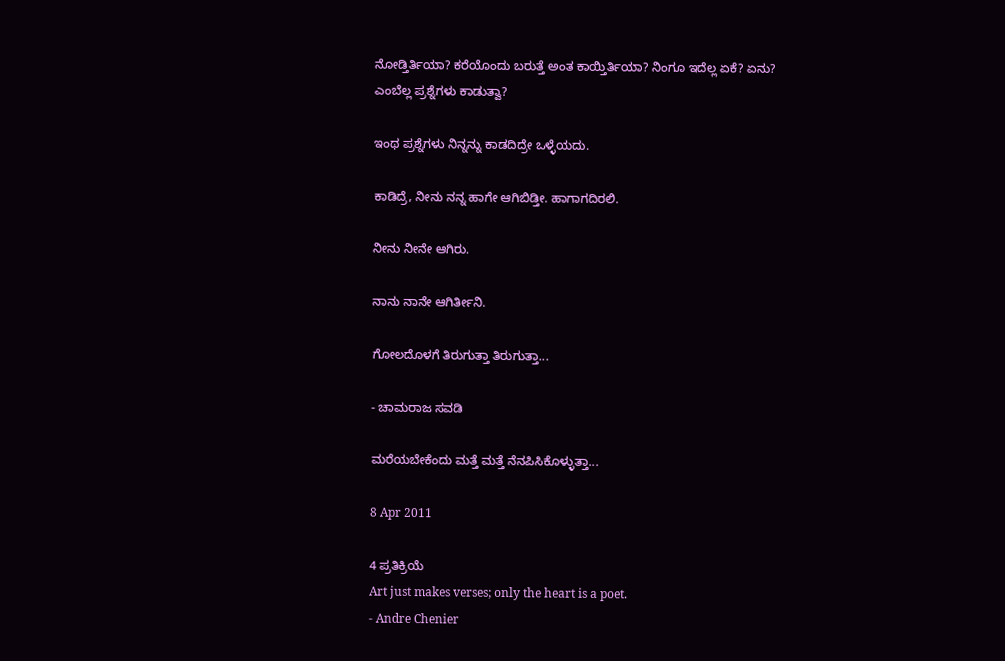ನೋಡ್ತಿರ್ತಿಯಾ? ಕರೆಯೊಂದು ಬರುತ್ತೆ ಅಂತ ಕಾಯ್ತಿರ್ತಿಯಾ? ನಿಂಗೂ ಇದೆಲ್ಲ ಏಕೆ? ಏನು? ಎಂಬೆಲ್ಲ ಪ್ರಶ್ನೆಗಳು ಕಾಡುತ್ವಾ?

ಇಂಥ ಪ್ರಶ್ನೆಗಳು ನಿನ್ನನ್ನು ಕಾಡದಿದ್ರೇ ಒಳ್ಳೆಯದು.

ಕಾಡಿದ್ರೆ, ನೀನು ನನ್ನ ಹಾಗೇ ಆಗಿಬಿಡ್ತೀ. ಹಾಗಾಗದಿರಲಿ.

ನೀನು ನೀನೇ ಆಗಿರು.

ನಾನು ನಾನೇ ಆಗಿರ್ತೀನಿ.

ಗೋಲದೊಳಗೆ ತಿರುಗುತ್ತಾ ತಿರುಗುತ್ತಾ...

- ಚಾಮರಾಜ ಸವಡಿ

ಮರೆಯಬೇಕೆಂದು ಮತ್ತೆ ಮತ್ತೆ ನೆನಪಿಸಿಕೊಳ್ಳುತ್ತಾ...

8 Apr 2011

4 ಪ್ರತಿಕ್ರಿಯೆ
Art just makes verses; only the heart is a poet.
- Andre Chenier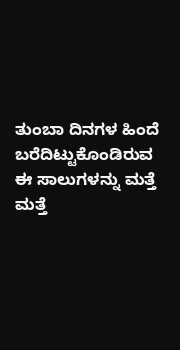ತುಂಬಾ ದಿನಗಳ ಹಿಂದೆ ಬರೆದಿಟ್ಟುಕೊಂಡಿರುವ ಈ ಸಾಲುಗಳನ್ನು ಮತ್ತೆ ಮತ್ತೆ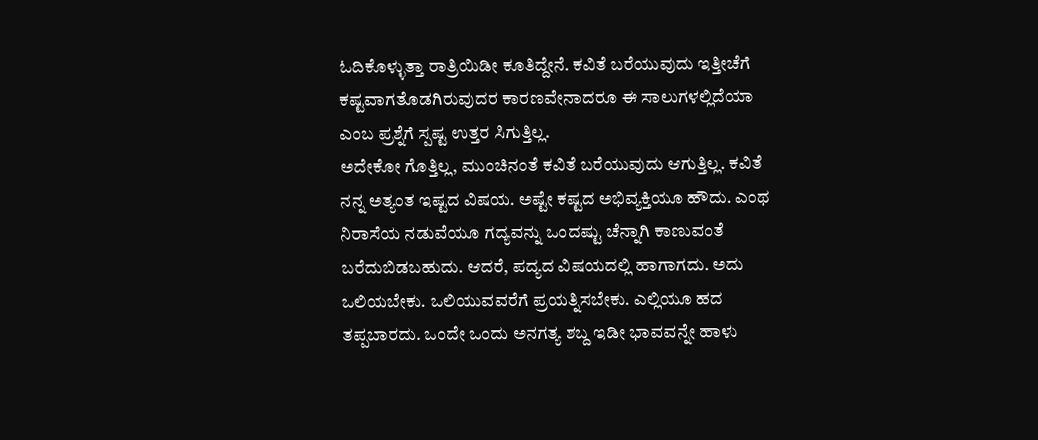ಓದಿಕೊಳ್ಳುತ್ತಾ ರಾತ್ರಿಯಿಡೀ ಕೂತಿದ್ದೇನೆ. ಕವಿತೆ ಬರೆಯುವುದು ಇತ್ತೀಚೆಗೆ ಕಷ್ಟವಾಗತೊಡಗಿರುವುದರ ಕಾರಣವೇನಾದರೂ ಈ ಸಾಲುಗಳಲ್ಲಿದೆಯಾ ಎಂಬ ಪ್ರಶ್ನೆಗೆ ಸ್ಪಷ್ಟ ಉತ್ತರ ಸಿಗುತ್ತಿಲ್ಲ.
ಅದೇಕೋ ಗೊತ್ತಿಲ್ಲ, ಮುಂಚಿನಂತೆ ಕವಿತೆ ಬರೆಯುವುದು ಆಗುತ್ತಿಲ್ಲ. ಕವಿತೆ ನನ್ನ ಅತ್ಯಂತ ಇಷ್ಟದ ವಿಷಯ. ಅಷ್ಟೇ ಕಷ್ಟದ ಅಭಿವ್ಯಕ್ತಿಯೂ ಹೌದು. ಎಂಥ ನಿರಾಸೆಯ ನಡುವೆಯೂ ಗದ್ಯವನ್ನು ಒಂದಷ್ಟು ಚೆನ್ನಾಗಿ ಕಾಣುವಂತೆ ಬರೆದುಬಿಡಬಹುದು. ಆದರೆ, ಪದ್ಯದ ವಿಷಯದಲ್ಲಿ ಹಾಗಾಗದು. ಅದು ಒಲಿಯಬೇಕು. ಒಲಿಯುವವರೆಗೆ ಪ್ರಯತ್ನಿಸಬೇಕು. ಎಲ್ಲಿಯೂ ಹದ ತಪ್ಪಬಾರದು. ಒಂದೇ ಒಂದು ಅನಗತ್ಯ ಶಬ್ದ ಇಡೀ ಭಾವವನ್ನೇ ಹಾಳು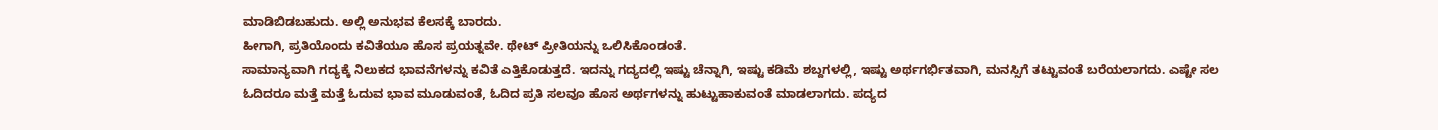ಮಾಡಿಬಿಡಬಹುದು. ಅಲ್ಲಿ ಅನುಭವ ಕೆಲಸಕ್ಕೆ ಬಾರದು.
ಹೀಗಾಗಿ, ಪ್ರತಿಯೊಂದು ಕವಿತೆಯೂ ಹೊಸ ಪ್ರಯತ್ನವೇ. ಥೇಟ್ ಪ್ರೀತಿಯನ್ನು ಒಲಿಸಿಕೊಂಡಂತೆ.
ಸಾಮಾನ್ಯವಾಗಿ ಗದ್ಯಕ್ಕೆ ನಿಲುಕದ ಭಾವನೆಗಳನ್ನು ಕವಿತೆ ಎತ್ತಿಕೊಡುತ್ತದೆ. ಇದನ್ನು ಗದ್ಯದಲ್ಲಿ ಇಷ್ಟು ಚೆನ್ನಾಗಿ, ಇಷ್ಟು ಕಡಿಮೆ ಶಬ್ದಗಳಲ್ಲಿ, ಇಷ್ಟು ಅರ್ಥಗರ್ಭಿತವಾಗಿ, ಮನಸ್ಸಿಗೆ ತಟ್ಟುವಂತೆ ಬರೆಯಲಾಗದು. ಎಷ್ಟೇ ಸಲ ಓದಿದರೂ ಮತ್ತೆ ಮತ್ತೆ ಓದುವ ಭಾವ ಮೂಡುವಂತೆ, ಓದಿದ ಪ್ರತಿ ಸಲವೂ ಹೊಸ ಅರ್ಥಗಳನ್ನು ಹುಟ್ಟುಹಾಕುವಂತೆ ಮಾಡಲಾಗದು. ಪದ್ಯದ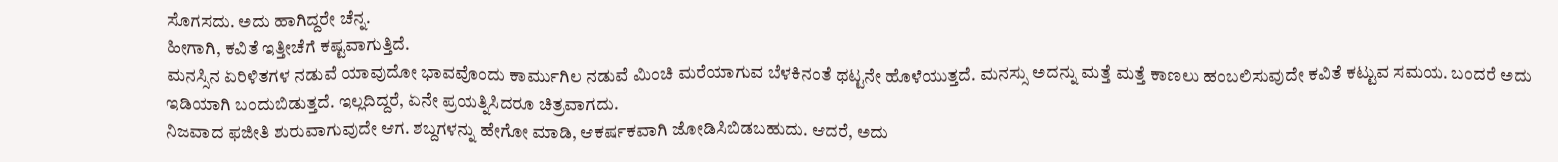ಸೊಗಸದು. ಅದು ಹಾಗಿದ್ದರೇ ಚೆನ್ನ.
ಹೀಗಾಗಿ, ಕವಿತೆ ಇತ್ತೀಚೆಗೆ ಕಷ್ಟವಾಗುತ್ತಿದೆ.
ಮನಸ್ಸಿನ ಏರಿಳಿತಗಳ ನಡುವೆ ಯಾವುದೋ ಭಾವವೊಂದು ಕಾರ್ಮುಗಿಲ ನಡುವೆ ಮಿಂಚಿ ಮರೆಯಾಗುವ ಬೆಳಕಿನಂತೆ ಥಟ್ಟನೇ ಹೊಳೆಯುತ್ತದೆ. ಮನಸ್ಸು ಅದನ್ನು ಮತ್ತೆ ಮತ್ತೆ ಕಾಣಲು ಹಂಬಲಿಸುವುದೇ ಕವಿತೆ ಕಟ್ಟುವ ಸಮಯ. ಬಂದರೆ ಅದು ಇಡಿಯಾಗಿ ಬಂದುಬಿಡುತ್ತದೆ. ಇಲ್ಲದಿದ್ದರೆ, ಏನೇ ಪ್ರಯತ್ನಿಸಿದರೂ ಚಿತ್ರವಾಗದು.
ನಿಜವಾದ ಫಜೀತಿ ಶುರುವಾಗುವುದೇ ಆಗ. ಶಬ್ದಗಳನ್ನು ಹೇಗೋ ಮಾಡಿ, ಆಕರ್ಷಕವಾಗಿ ಜೋಡಿಸಿಬಿಡಬಹುದು. ಆದರೆ, ಅದು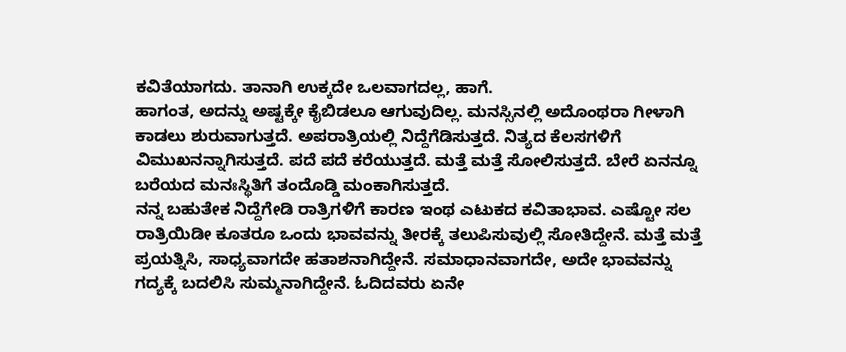ಕವಿತೆಯಾಗದು. ತಾನಾಗಿ ಉಕ್ಕದೇ ಒಲವಾಗದಲ್ಲ, ಹಾಗೆ.
ಹಾಗಂತ, ಅದನ್ನು ಅಷ್ಟಕ್ಕೇ ಕೈಬಿಡಲೂ ಆಗುವುದಿಲ್ಲ. ಮನಸ್ಸಿನಲ್ಲಿ ಅದೊಂಥರಾ ಗೀಳಾಗಿ ಕಾಡಲು ಶುರುವಾಗುತ್ತದೆ. ಅಪರಾತ್ರಿಯಲ್ಲಿ ನಿದ್ದೆಗೆಡಿಸುತ್ತದೆ. ನಿತ್ಯದ ಕೆಲಸಗಳಿಗೆ ವಿಮುಖನನ್ನಾಗಿಸುತ್ತದೆ. ಪದೆ ಪದೆ ಕರೆಯುತ್ತದೆ. ಮತ್ತೆ ಮತ್ತೆ ಸೋಲಿಸುತ್ತದೆ. ಬೇರೆ ಏನನ್ನೂ ಬರೆಯದ ಮನಃಸ್ಥಿತಿಗೆ ತಂದೊಡ್ಡಿ ಮಂಕಾಗಿಸುತ್ತದೆ.
ನನ್ನ ಬಹುತೇಕ ನಿದ್ದೆಗೇಡಿ ರಾತ್ರಿಗಳಿಗೆ ಕಾರಣ ಇಂಥ ಎಟುಕದ ಕವಿತಾಭಾವ. ಎಷ್ಟೋ ಸಲ ರಾತ್ರಿಯಿಡೀ ಕೂತರೂ ಒಂದು ಭಾವವನ್ನು ತೀರಕ್ಕೆ ತಲುಪಿಸುವುಲ್ಲಿ ಸೋತಿದ್ದೇನೆ. ಮತ್ತೆ ಮತ್ತೆ ಪ್ರಯತ್ನಿಸಿ, ಸಾಧ್ಯವಾಗದೇ ಹತಾಶನಾಗಿದ್ದೇನೆ. ಸಮಾಧಾನವಾಗದೇ, ಅದೇ ಭಾವವನ್ನು ಗದ್ಯಕ್ಕೆ ಬದಲಿಸಿ ಸುಮ್ಮನಾಗಿದ್ದೇನೆ. ಓದಿದವರು ಏನೇ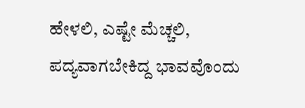ಹೇಳಲಿ, ಎಷ್ಟೇ ಮೆಚ್ಚಲಿ, ಪದ್ಯವಾಗಬೇಕಿದ್ದ ಭಾವವೊಂದು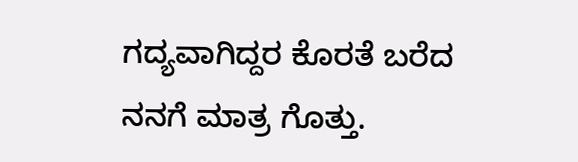ಗದ್ಯವಾಗಿದ್ದರ ಕೊರತೆ ಬರೆದ ನನಗೆ ಮಾತ್ರ ಗೊತ್ತು.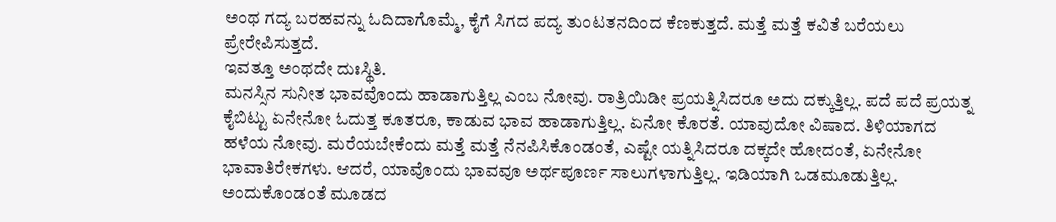ಅಂಥ ಗದ್ಯ ಬರಹವನ್ನು ಓದಿದಾಗೊಮ್ಮೆ, ಕೈಗೆ ಸಿಗದ ಪದ್ಯ ತುಂಟತನದಿಂದ ಕೆಣಕುತ್ತದೆ. ಮತ್ತೆ ಮತ್ತೆ ಕವಿತೆ ಬರೆಯಲು ಪ್ರೇರೇಪಿಸುತ್ತದೆ.
ಇವತ್ತೂ ಅಂಥದೇ ದುಃಸ್ಥಿತಿ.
ಮನಸ್ಸಿನ ಸುನೀತ ಭಾವವೊಂದು ಹಾಡಾಗುತ್ತಿಲ್ಲ ಎಂಬ ನೋವು. ರಾತ್ರಿಯಿಡೀ ಪ್ರಯತ್ನಿಸಿದರೂ ಅದು ದಕ್ಕುತ್ತಿಲ್ಲ. ಪದೆ ಪದೆ ಪ್ರಯತ್ನ ಕೈಬಿಟ್ಟು ಏನೇನೋ ಓದುತ್ತ ಕೂತರೂ, ಕಾಡುವ ಭಾವ ಹಾಡಾಗುತ್ತಿಲ್ಲ. ಏನೋ ಕೊರತೆ. ಯಾವುದೋ ವಿಷಾದ. ತಿಳಿಯಾಗದ ಹಳೆಯ ನೋವು. ಮರೆಯಬೇಕೆಂದು ಮತ್ತೆ ಮತ್ತೆ ನೆನಪಿಸಿಕೊಂಡಂತೆ, ಎಷ್ಟೇ ಯತ್ನಿಸಿದರೂ ದಕ್ಕದೇ ಹೋದಂತೆ, ಏನೇನೋ ಭಾವಾತಿರೇಕಗಳು. ಆದರೆ, ಯಾವೊಂದು ಭಾವವೂ ಅರ್ಥಪೂರ್ಣ ಸಾಲುಗಳಾಗುತ್ತಿಲ್ಲ. ಇಡಿಯಾಗಿ ಒಡಮೂಡುತ್ತಿಲ್ಲ.
ಅಂದುಕೊಂಡಂತೆ ಮೂಡದ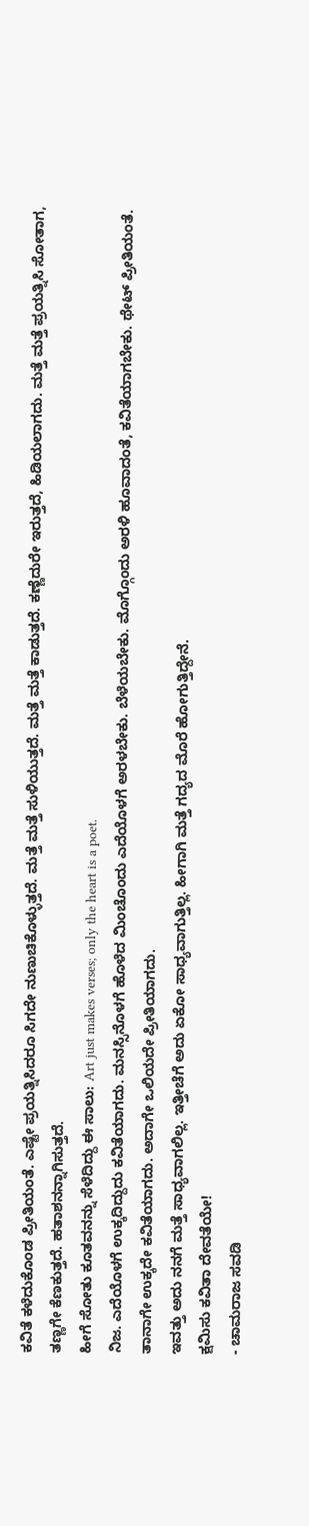ಕವಿತೆ ಕಳೆದುಕೊಂಡ ಪ್ರೀತಿಯಂತೆ. ಎಷ್ಟೇ ಪ್ರಯತ್ನಿಸಿದರೂ ಸಿಗದೇ ನುಣುಚಿಕೊಳ್ಳುತ್ತದೆ. ಮತ್ತೆ ಮತ್ತೆ ಸುಳಿಯುತ್ತದೆ. ಮತ್ತೆ ಮತ್ತೆ ಕಾಡುತ್ತದೆ. ಕಣ್ಣೆದುರೇ ಇರುತ್ತದೆ, ಹಿಡಿಯಲಾಗದು. ಮತ್ತೆ ಮತ್ತೆ ಪ್ರಯತ್ನಿಸಿ ಸೋತಾಗ, ತಣ್ಣಗೇ ಕೆಣಕುತ್ತದೆ. ಹತಾಶನನ್ನಾಗಿಸುತ್ತದೆ.
ಹೀಗೆ ಸೋತು ಕೂತವನನ್ನು ಸೆಳೆದಿದ್ದು ಈ ಸಾಲು: Art just makes verses; only the heart is a poet.
ನಿಜ. ಎದೆಯೊಳಗೆ ಉಕ್ಕದಿದ್ದುದು ಕವಿತೆಯಾಗದು. ಮನಸ್ಸಿನೊಳಗೆ ಹೊಳೆದ ಮಿಂಚೊಂದು ಎದೆಯೊಳಗೆ ಅರಳಬೇಕು. ಬೆಳೆಯಬೇಕು. ಮೊಗ್ಗೊಂದು ಅರಳಿ ಹೂವಾದಂತೆ, ಕವಿತೆಯಾಗಬೇಕು. ಥೇಟ್ ಪ್ರೀತಿಯಂತೆ. ತಾನಾಗೇ ಉಕ್ಕದೇ ಕವಿತೆಯಾಗದು. ಅದಾಗೇ ಒಲಿಯದೇ ಪ್ರೀತಿಯಾಗದು.
ಇವತ್ತು ಅದು ನನಗೆ ಮತ್ತೆ ಸಾಧ್ಯವಾಗಲಿಲ್ಲ. ಇತ್ತೀಚೆಗೆ ಅದು ಏಕೋ ಸಾಧ್ಯವಾಗುತ್ತಿಲ್ಲ. ಹೀಗಾಗಿ ಮತ್ತೆ ಗದ್ಯದ ಮೊರೆ ಹೋಗುತ್ತಿದ್ದೇನೆ.
ಕ್ಷಮಿಸು ಕವಿತಾ ದೇವತೆಯೇ!
- ಚಾಮರಾಜ ಸವಡಿ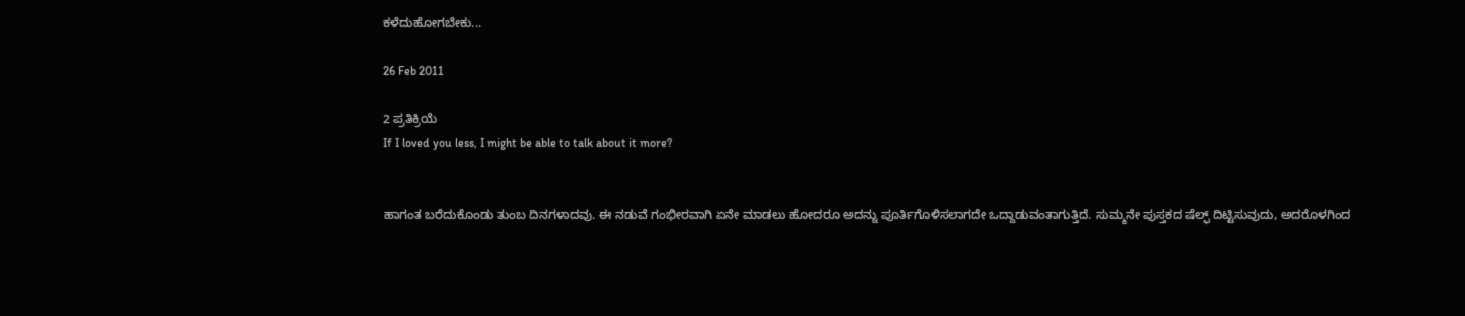ಕಳೆದುಹೋಗಬೇಕು...

26 Feb 2011

2 ಪ್ರತಿಕ್ರಿಯೆ
If I loved you less, I might be able to talk about it more?


ಹಾಗಂತ ಬರೆದುಕೊಂಡು ತುಂಬ ದಿನಗಳಾದವು. ಈ ನಡುವೆ ಗಂಭೀರವಾಗಿ ಏನೇ ಮಾಡಲು ಹೋದರೂ ಅದನ್ನು ಪೂರ್ತಿಗೊಳಿಸಲಾಗದೇ ಒದ್ದಾಡುವಂತಾಗುತ್ತಿದೆ. ಸುಮ್ಮನೇ ಪುಸ್ತಕದ ಷೆಲ್ಫ್ ದಿಟ್ಟಿಸುವುದು, ಅದರೊಳಗಿಂದ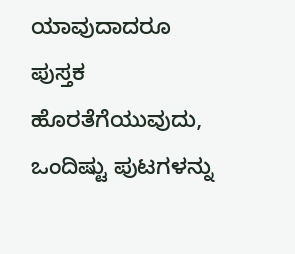ಯಾವುದಾದರೂ ಪುಸ್ತಕ ಹೊರತೆಗೆಯುವುದು, ಒಂದಿಷ್ಟು ಪುಟಗಳನ್ನು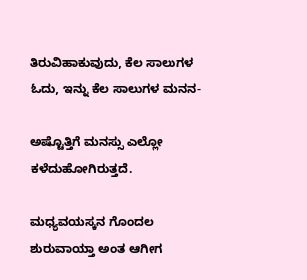ತಿರುವಿಹಾಕುವುದು, ಕೆಲ ಸಾಲುಗಳ ಓದು, ಇನ್ನು ಕೆಲ ಸಾಲುಗಳ ಮನನ-

ಅಷ್ಟೊತ್ತಿಗೆ ಮನಸ್ಸು ಎಲ್ಲೋ ಕಳೆದುಹೋಗಿರುತ್ತದೆ.

ಮಧ್ಯವಯಸ್ಕನ ಗೊಂದಲ ಶುರುವಾಯ್ತಾ ಅಂತ ಆಗೀಗ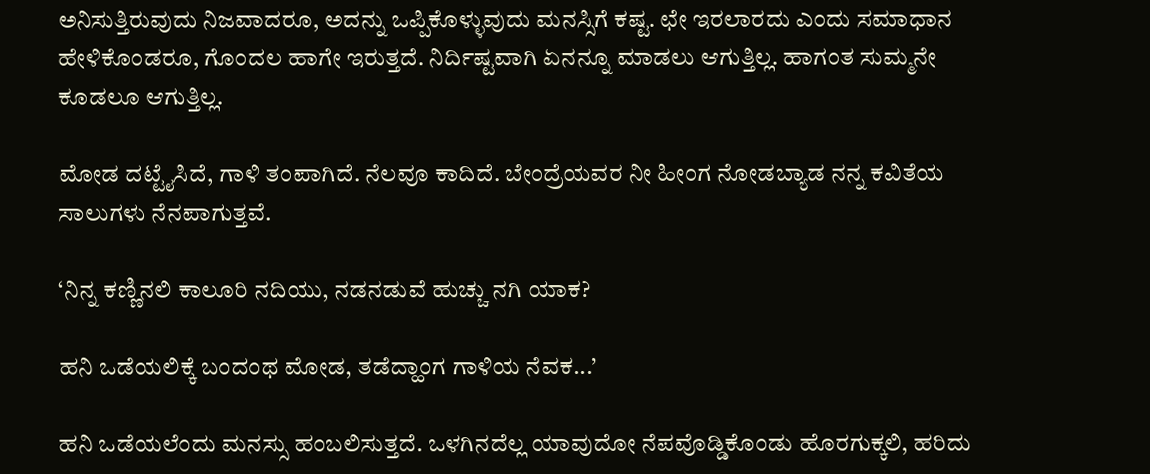ಅನಿಸುತ್ತಿರುವುದು ನಿಜವಾದರೂ, ಅದನ್ನು ಒಪ್ಪಿಕೊಳ್ಳುವುದು ಮನಸ್ಸಿಗೆ ಕಷ್ಟ. ಛೇ ಇರಲಾರದು ಎಂದು ಸಮಾಧಾನ ಹೇಳಿಕೊಂಡರೂ, ಗೊಂದಲ ಹಾಗೇ ಇರುತ್ತದೆ. ನಿರ್ದಿಷ್ಟವಾಗಿ ಏನನ್ನೂ ಮಾಡಲು ಆಗುತ್ತಿಲ್ಲ. ಹಾಗಂತ ಸುಮ್ಮನೇ ಕೂಡಲೂ ಆಗುತ್ತಿಲ್ಲ.

ಮೋಡ ದಟ್ಟೈಸಿದೆ, ಗಾಳಿ ತಂಪಾಗಿದೆ. ನೆಲವೂ ಕಾದಿದೆ. ಬೇಂದ್ರೆಯವರ ನೀ ಹೀಂಗ ನೋಡಬ್ಯಾಡ ನನ್ನ ಕವಿತೆಯ ಸಾಲುಗಳು ನೆನಪಾಗುತ್ತವೆ.

‘ನಿನ್ನ ಕಣ್ಣಿನಲಿ ಕಾಲೂರಿ ನದಿಯು, ನಡನಡುವೆ ಹುಚ್ಚು ನಗಿ ಯಾಕ?

ಹನಿ ಒಡೆಯಲಿಕ್ಕೆ ಬಂದಂಥ ಮೋಡ, ತಡೆದ್ಹಾಂಗ ಗಾಳಿಯ ನೆವಕ...’

ಹನಿ ಒಡೆಯಲೆಂದು ಮನಸ್ಸು ಹಂಬಲಿಸುತ್ತದೆ. ಒಳಗಿನದೆಲ್ಲ ಯಾವುದೋ ನೆಪವೊಡ್ಡಿಕೊಂಡು ಹೊರಗುಕ್ಕಲಿ, ಹರಿದು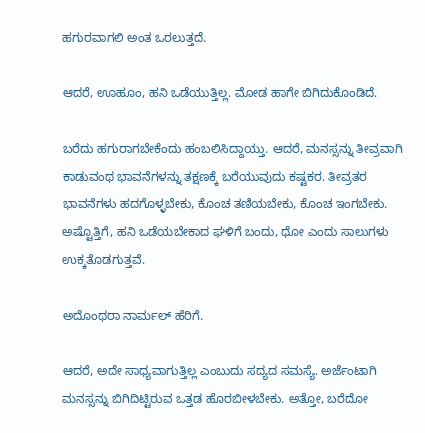ಹಗುರವಾಗಲಿ ಅಂತ ಒರಲುತ್ತದೆ.

ಆದರೆ, ಊಹೂಂ, ಹನಿ ಒಡೆಯುತ್ತಿಲ್ಲ. ಮೋಡ ಹಾಗೇ ಬಿಗಿದುಕೊಂಡಿದೆ.

ಬರೆದು ಹಗುರಾಗಬೇಕೆಂದು ಹಂಬಲಿಸಿದ್ದಾಯ್ತು. ಆದರೆ, ಮನಸ್ಸನ್ನು ತೀವ್ರವಾಗಿ ಕಾಡುವಂಥ ಭಾವನೆಗಳನ್ನು ತಕ್ಷಣಕ್ಕೆ ಬರೆಯುವುದು ಕಷ್ಟಕರ. ತೀವ್ರತರ ಭಾವನೆಗಳು ಹದಗೊಳ್ಳಬೇಕು, ಕೊಂಚ ತಣಿಯಬೇಕು, ಕೊಂಚ ಇಂಗಬೇಕು. ಅಷ್ಟೊತ್ತಿಗೆ, ಹನಿ ಒಡೆಯಬೇಕಾದ ಘಳಿಗೆ ಬಂದು, ಧೋ ಎಂದು ಸಾಲುಗಳು ಉಕ್ಕತೊಡಗುತ್ತವೆ.

ಅದೊಂಥರಾ ನಾರ್ಮಲ್ ಹೆರಿಗೆ.

ಆದರೆ, ಅದೇ ಸಾಧ್ಯವಾಗುತ್ತಿಲ್ಲ ಎಂಬುದು ಸದ್ಯದ ಸಮಸ್ಯೆ. ಅರ್ಜೆಂಟಾಗಿ ಮನಸ್ಸನ್ನು ಬಿಗಿದಿಟ್ಟಿರುವ ಒತ್ತಡ ಹೊರಬೀಳಬೇಕು. ಅತ್ತೋ, ಬರೆದೋ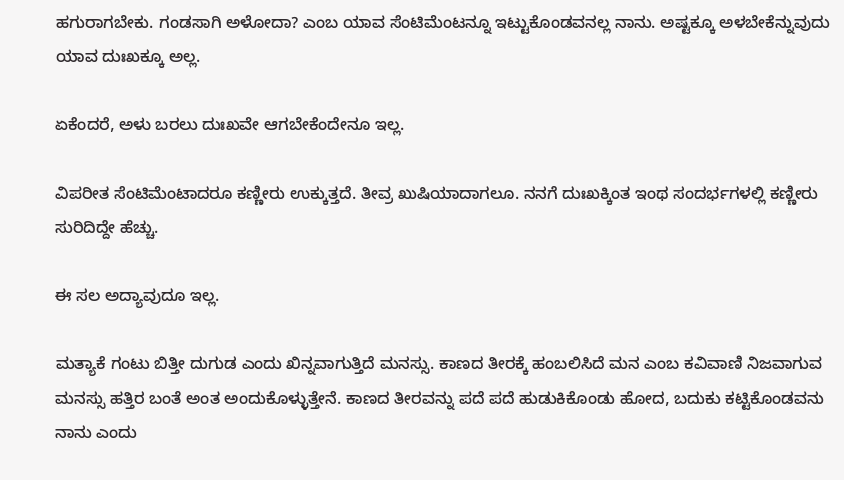ಹಗುರಾಗಬೇಕು. ಗಂಡಸಾಗಿ ಅಳೋದಾ? ಎಂಬ ಯಾವ ಸೆಂಟಿಮೆಂಟನ್ನೂ ಇಟ್ಟುಕೊಂಡವನಲ್ಲ ನಾನು. ಅಷ್ಟಕ್ಕೂ ಅಳಬೇಕೆನ್ನುವುದು ಯಾವ ದುಃಖಕ್ಕೂ ಅಲ್ಲ.

ಏಕೆಂದರೆ, ಅಳು ಬರಲು ದುಃಖವೇ ಆಗಬೇಕೆಂದೇನೂ ಇಲ್ಲ.

ವಿಪರೀತ ಸೆಂಟಿಮೆಂಟಾದರೂ ಕಣ್ಣೀರು ಉಕ್ಕುತ್ತದೆ. ತೀವ್ರ ಖುಷಿಯಾದಾಗಲೂ. ನನಗೆ ದುಃಖಕ್ಕಿಂತ ಇಂಥ ಸಂದರ್ಭಗಳಲ್ಲಿ ಕಣ್ಣೀರು ಸುರಿದಿದ್ದೇ ಹೆಚ್ಚು.

ಈ ಸಲ ಅದ್ಯಾವುದೂ ಇಲ್ಲ.

ಮತ್ಯಾಕೆ ಗಂಟು ಬಿತ್ತೀ ದುಗುಡ ಎಂದು ಖಿನ್ನವಾಗುತ್ತಿದೆ ಮನಸ್ಸು. ಕಾಣದ ತೀರಕ್ಕೆ ಹಂಬಲಿಸಿದೆ ಮನ ಎಂಬ ಕವಿವಾಣಿ ನಿಜವಾಗುವ ಮನಸ್ಸು ಹತ್ತಿರ ಬಂತೆ ಅಂತ ಅಂದುಕೊಳ್ಳುತ್ತೇನೆ. ಕಾಣದ ತೀರವನ್ನು ಪದೆ ಪದೆ ಹುಡುಕಿಕೊಂಡು ಹೋದ, ಬದುಕು ಕಟ್ಟಿಕೊಂಡವನು ನಾನು ಎಂದು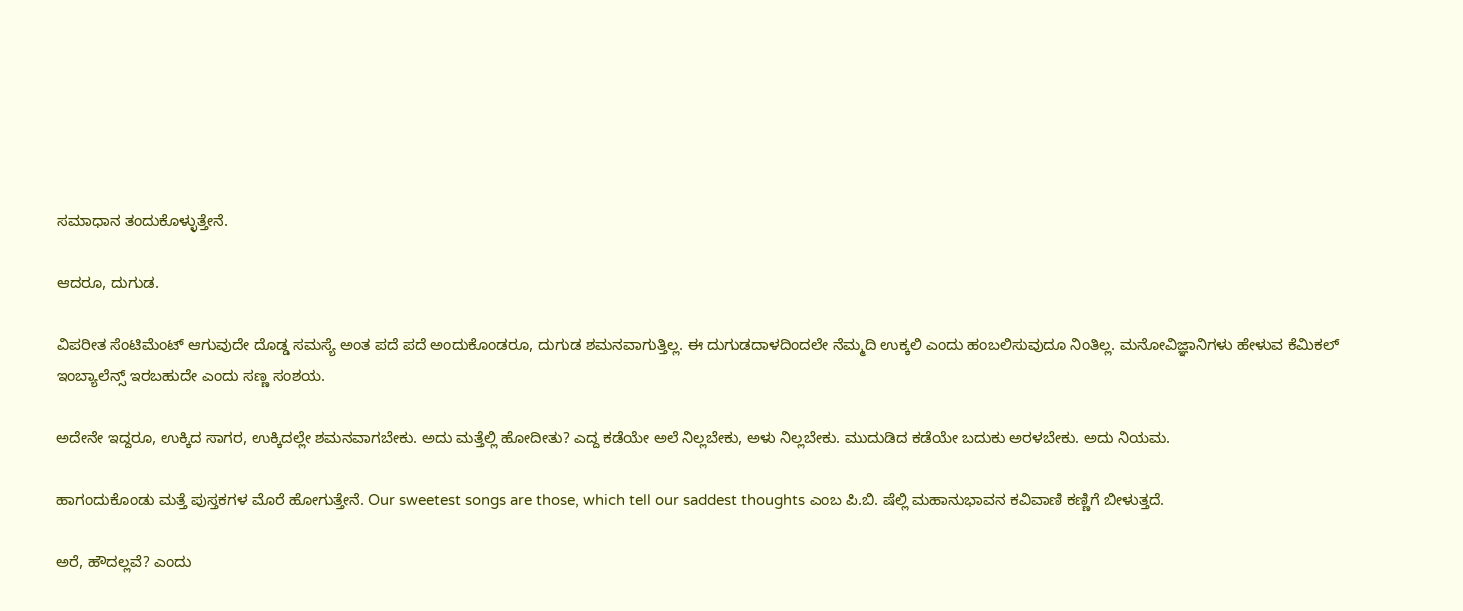ಸಮಾಧಾನ ತಂದುಕೊಳ್ಳುತ್ತೇನೆ.

ಆದರೂ, ದುಗುಡ.

ವಿಪರೀತ ಸೆಂಟಿಮೆಂಟ್ ಆಗುವುದೇ ದೊಡ್ಡ ಸಮಸ್ಯೆ ಅಂತ ಪದೆ ಪದೆ ಅಂದುಕೊಂಡರೂ, ದುಗುಡ ಶಮನವಾಗುತ್ತಿಲ್ಲ. ಈ ದುಗುಡದಾಳದಿಂದಲೇ ನೆಮ್ಮದಿ ಉಕ್ಕಲಿ ಎಂದು ಹಂಬಲಿಸುವುದೂ ನಿಂತಿಲ್ಲ. ಮನೋವಿಜ್ಞಾನಿಗಳು ಹೇಳುವ ಕೆಮಿಕಲ್ ಇಂಬ್ಯಾಲೆನ್ಸ್ ಇರಬಹುದೇ ಎಂದು ಸಣ್ಣ ಸಂಶಯ.

ಅದೇನೇ ಇದ್ದರೂ, ಉಕ್ಕಿದ ಸಾಗರ, ಉಕ್ಕಿದಲ್ಲೇ ಶಮನವಾಗಬೇಕು. ಅದು ಮತ್ತೆಲ್ಲಿ ಹೋದೀತು? ಎದ್ದ ಕಡೆಯೇ ಅಲೆ ನಿಲ್ಲಬೇಕು, ಅಳು ನಿಲ್ಲಬೇಕು. ಮುದುಡಿದ ಕಡೆಯೇ ಬದುಕು ಅರಳಬೇಕು. ಅದು ನಿಯಮ.

ಹಾಗಂದುಕೊಂಡು ಮತ್ತೆ ಪುಸ್ತಕಗಳ ಮೊರೆ ಹೋಗುತ್ತೇನೆ. Our sweetest songs are those, which tell our saddest thoughts ಎಂಬ ಪಿ.ಬಿ. ಷೆಲ್ಲಿ ಮಹಾನುಭಾವನ ಕವಿವಾಣಿ ಕಣ್ಣಿಗೆ ಬೀಳುತ್ತದೆ.

ಅರೆ, ಹೌದಲ್ಲವೆ? ಎಂದು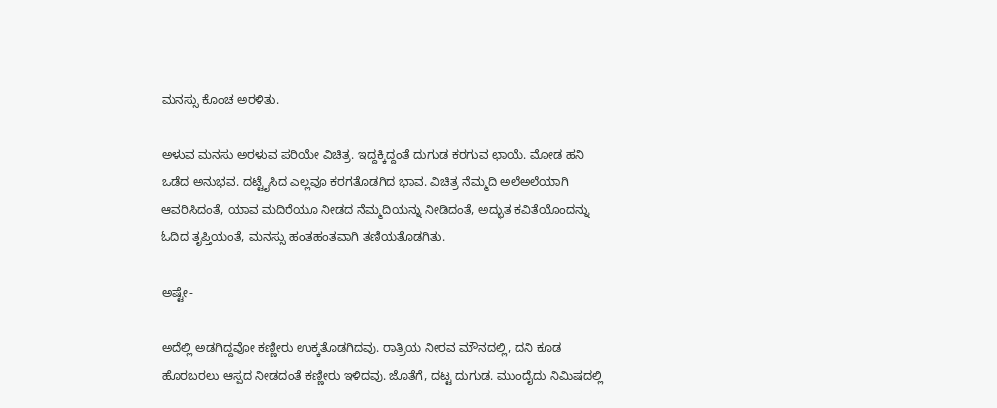ಮನಸ್ಸು ಕೊಂಚ ಅರಳಿತು.

ಅಳುವ ಮನಸು ಅರಳುವ ಪರಿಯೇ ವಿಚಿತ್ರ. ಇದ್ದಕ್ಕಿದ್ದಂತೆ ದುಗುಡ ಕರಗುವ ಛಾಯೆ. ಮೋಡ ಹನಿ ಒಡೆದ ಅನುಭವ. ದಟ್ಟೈಸಿದ ಎಲ್ಲವೂ ಕರಗತೊಡಗಿದ ಭಾವ. ವಿಚಿತ್ರ ನೆಮ್ಮದಿ ಅಲೆಅಲೆಯಾಗಿ ಆವರಿಸಿದಂತೆ, ಯಾವ ಮದಿರೆಯೂ ನೀಡದ ನೆಮ್ಮದಿಯನ್ನು ನೀಡಿದಂತೆ, ಅದ್ಭುತ ಕವಿತೆಯೊಂದನ್ನು ಓದಿದ ತೃಪ್ತಿಯಂತೆ, ಮನಸ್ಸು ಹಂತಹಂತವಾಗಿ ತಣಿಯತೊಡಗಿತು.

ಅಷ್ಟೇ-

ಅದೆಲ್ಲಿ ಅಡಗಿದ್ದವೋ ಕಣ್ಣೀರು ಉಕ್ಕತೊಡಗಿದವು. ರಾತ್ರಿಯ ನೀರವ ಮೌನದಲ್ಲಿ, ದನಿ ಕೂಡ ಹೊರಬರಲು ಆಸ್ಪದ ನೀಡದಂತೆ ಕಣ್ಣೀರು ಇಳಿದವು. ಜೊತೆಗೆ, ದಟ್ಟ ದುಗುಡ. ಮುಂದೈದು ನಿಮಿಷದಲ್ಲಿ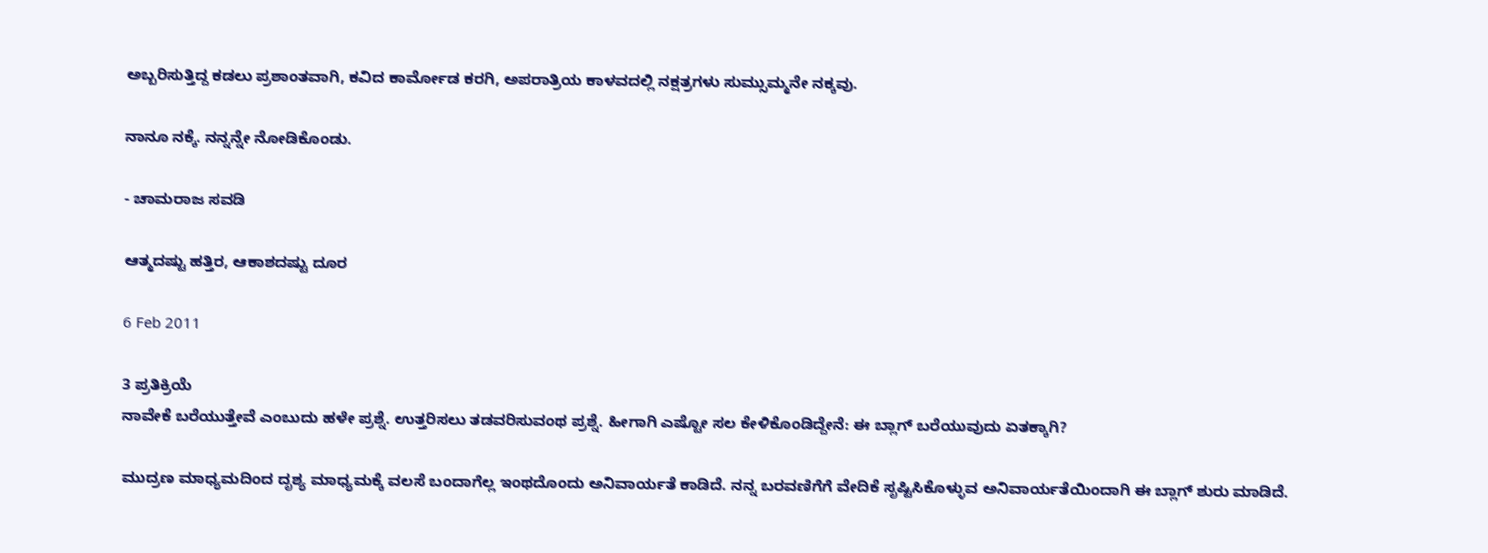ಅಬ್ಬರಿಸುತ್ತಿದ್ದ ಕಡಲು ಪ್ರಶಾಂತವಾಗಿ, ಕವಿದ ಕಾರ್ಮೋಡ ಕರಗಿ, ಅಪರಾತ್ರಿಯ ಕಾಳವದಲ್ಲಿ ನಕ್ಷತ್ರಗಳು ಸುಮ್ಸುಮ್ಮನೇ ನಕ್ಕವು.

ನಾನೂ ನಕ್ಕೆ. ನನ್ನನ್ನೇ ನೋಡಿಕೊಂಡು.

- ಚಾಮರಾಜ ಸವಡಿ

ಆತ್ಮದಷ್ಟು ಹತ್ತಿರ, ಆಕಾಶದಷ್ಟು ದೂರ

6 Feb 2011

3 ಪ್ರತಿಕ್ರಿಯೆ
ನಾವೇಕೆ ಬರೆಯುತ್ತೇವೆ ಎಂಬುದು ಹಳೇ ಪ್ರಶ್ನೆ. ಉತ್ತರಿಸಲು ತಡವರಿಸುವಂಥ ಪ್ರಶ್ನೆ. ಹೀಗಾಗಿ ಎಷ್ಟೋ ಸಲ ಕೇಳಿಕೊಂಡಿದ್ದೇನೆ: ಈ ಬ್ಲಾಗ್ ಬರೆಯುವುದು ಏತಕ್ಕಾಗಿ?

ಮುದ್ರಣ ಮಾಧ್ಯಮದಿಂದ ದೃಶ್ಯ ಮಾಧ್ಯಮಕ್ಕೆ ವಲಸೆ ಬಂದಾಗೆಲ್ಲ ಇಂಥದೊಂದು ಅನಿವಾರ್ಯತೆ ಕಾಡಿದೆ. ನನ್ನ ಬರವಣಿಗೆಗೆ ವೇದಿಕೆ ಸೃಷ್ಟಿಸಿಕೊಳ್ಳುವ ಅನಿವಾರ್ಯತೆಯಿಂದಾಗಿ ಈ ಬ್ಲಾಗ್ ಶುರು ಮಾಡಿದೆ.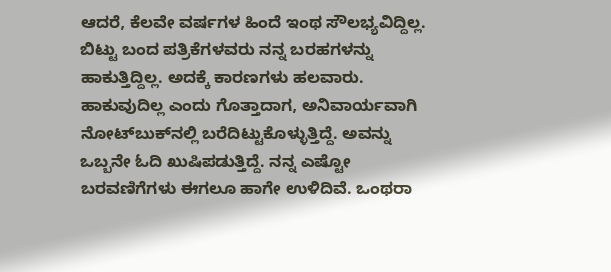ಆದರೆ, ಕೆಲವೇ ವರ್ಷಗಳ ಹಿಂದೆ ಇಂಥ ಸೌಲಭ್ಯವಿದ್ದಿಲ್ಲ. ಬಿಟ್ಟು ಬಂದ ಪತ್ರಿಕೆಗಳವರು ನನ್ನ ಬರಹಗಳನ್ನು ಹಾಕುತ್ತಿದ್ದಿಲ್ಲ. ಅದಕ್ಕೆ ಕಾರಣಗಳು ಹಲವಾರು. ಹಾಕುವುದಿಲ್ಲ ಎಂದು ಗೊತ್ತಾದಾಗ, ಅನಿವಾರ್ಯವಾಗಿ ನೋಟ್‌ಬುಕ್‌ನಲ್ಲಿ ಬರೆದಿಟ್ಟುಕೊಳ್ಳುತ್ತಿದ್ದೆ. ಅವನ್ನು ಒಬ್ಬನೇ ಓದಿ ಖುಷಿಪಡುತ್ತಿದ್ದೆ. ನನ್ನ ಎಷ್ಟೋ ಬರವಣಿಗೆಗಳು ಈಗಲೂ ಹಾಗೇ ಉಳಿದಿವೆ. ಒಂಥರಾ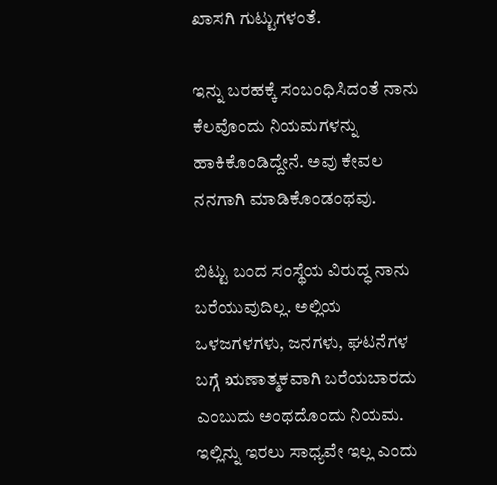ಖಾಸಗಿ ಗುಟ್ಟುಗಳಂತೆ.

ಇನ್ನು ಬರಹಕ್ಕೆ ಸಂಬಂಧಿಸಿದಂತೆ ನಾನು ಕೆಲವೊಂದು ನಿಯಮಗಳನ್ನು ಹಾಕಿಕೊಂಡಿದ್ದೇನೆ. ಅವು ಕೇವಲ ನನಗಾಗಿ ಮಾಡಿಕೊಂಡಂಥವು.

ಬಿಟ್ಟು ಬಂದ ಸಂಸ್ಥೆಯ ವಿರುದ್ಧ ನಾನು ಬರೆಯುವುದಿಲ್ಲ. ಅಲ್ಲಿಯ ಒಳಜಗಳಗಳು, ಜನಗಳು, ಘಟನೆಗಳ ಬಗ್ಗೆ ಋಣಾತ್ಮಕವಾಗಿ ಬರೆಯಬಾರದು ಎಂಬುದು ಅಂಥದೊಂದು ನಿಯಮ. ಇಲ್ಲಿನ್ನು ಇರಲು ಸಾಧ್ಯವೇ ಇಲ್ಲ ಎಂದು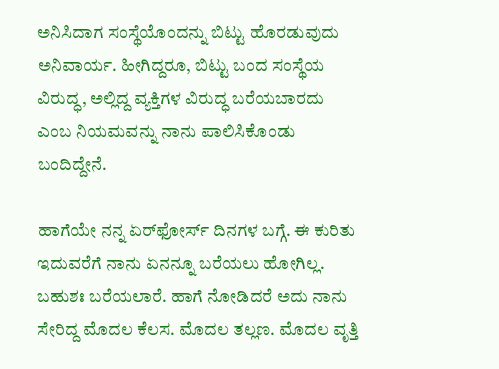ಅನಿಸಿದಾಗ ಸಂಸ್ಥೆಯೊಂದನ್ನು ಬಿಟ್ಟು ಹೊರಡುವುದು ಅನಿವಾರ್ಯ. ಹೀಗಿದ್ದರೂ, ಬಿಟ್ಟು ಬಂದ ಸಂಸ್ಥೆಯ ವಿರುದ್ಧ, ಅಲ್ಲಿದ್ದ ವ್ಯಕ್ತಿಗಳ ವಿರುದ್ಧ ಬರೆಯಬಾರದು ಎಂಬ ನಿಯಮವನ್ನು ನಾನು ಪಾಲಿಸಿಕೊಂಡು ಬಂದಿದ್ದೇನೆ.

ಹಾಗೆಯೇ ನನ್ನ ಏರ್‌ಫೋರ್ಸ್ ದಿನಗಳ ಬಗ್ಗೆ. ಈ ಕುರಿತು ಇದುವರೆಗೆ ನಾನು ಏನನ್ನೂ ಬರೆಯಲು ಹೋಗಿಲ್ಲ. ಬಹುಶಃ ಬರೆಯಲಾರೆ. ಹಾಗೆ ನೋಡಿದರೆ ಅದು ನಾನು ಸೇರಿದ್ದ ಮೊದಲ ಕೆಲಸ. ಮೊದಲ ತಲ್ಲಣ. ಮೊದಲ ವೃತ್ತಿ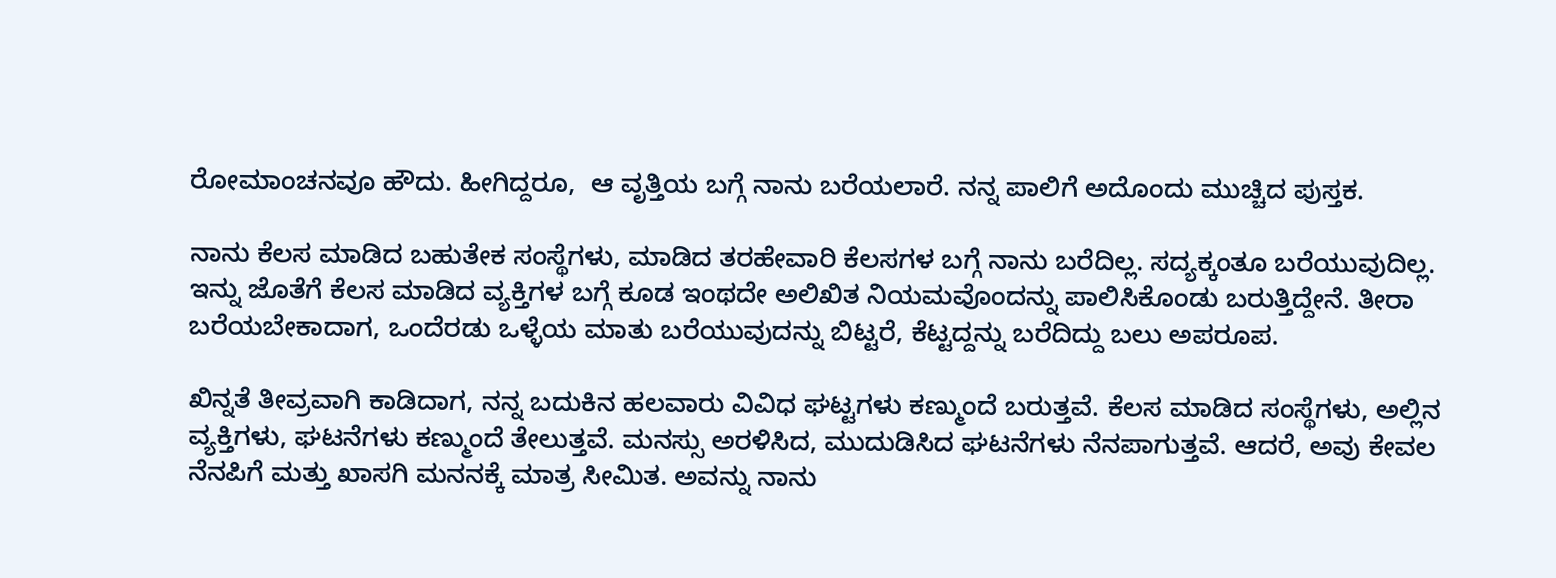ರೋಮಾಂಚನವೂ ಹೌದು. ಹೀಗಿದ್ದರೂ,  ಆ ವೃತ್ತಿಯ ಬಗ್ಗೆ ನಾನು ಬರೆಯಲಾರೆ. ನನ್ನ ಪಾಲಿಗೆ ಅದೊಂದು ಮುಚ್ಚಿದ ಪುಸ್ತಕ.

ನಾನು ಕೆಲಸ ಮಾಡಿದ ಬಹುತೇಕ ಸಂಸ್ಥೆಗಳು, ಮಾಡಿದ ತರಹೇವಾರಿ ಕೆಲಸಗಳ ಬಗ್ಗೆ ನಾನು ಬರೆದಿಲ್ಲ. ಸದ್ಯಕ್ಕಂತೂ ಬರೆಯುವುದಿಲ್ಲ. ಇನ್ನು ಜೊತೆಗೆ ಕೆಲಸ ಮಾಡಿದ ವ್ಯಕ್ತಿಗಳ ಬಗ್ಗೆ ಕೂಡ ಇಂಥದೇ ಅಲಿಖಿತ ನಿಯಮವೊಂದನ್ನು ಪಾಲಿಸಿಕೊಂಡು ಬರುತ್ತಿದ್ದೇನೆ. ತೀರಾ ಬರೆಯಬೇಕಾದಾಗ, ಒಂದೆರಡು ಒಳ್ಳೆಯ ಮಾತು ಬರೆಯುವುದನ್ನು ಬಿಟ್ಟರೆ, ಕೆಟ್ಟದ್ದನ್ನು ಬರೆದಿದ್ದು ಬಲು ಅಪರೂಪ.

ಖಿನ್ನತೆ ತೀವ್ರವಾಗಿ ಕಾಡಿದಾಗ, ನನ್ನ ಬದುಕಿನ ಹಲವಾರು ವಿವಿಧ ಘಟ್ಟಗಳು ಕಣ್ಮುಂದೆ ಬರುತ್ತವೆ. ಕೆಲಸ ಮಾಡಿದ ಸಂಸ್ಥೆಗಳು, ಅಲ್ಲಿನ ವ್ಯಕ್ತಿಗಳು, ಘಟನೆಗಳು ಕಣ್ಮುಂದೆ ತೇಲುತ್ತವೆ. ಮನಸ್ಸು ಅರಳಿಸಿದ, ಮುದುಡಿಸಿದ ಘಟನೆಗಳು ನೆನಪಾಗುತ್ತವೆ. ಆದರೆ, ಅವು ಕೇವಲ ನೆನಪಿಗೆ ಮತ್ತು ಖಾಸಗಿ ಮನನಕ್ಕೆ ಮಾತ್ರ ಸೀಮಿತ. ಅವನ್ನು ನಾನು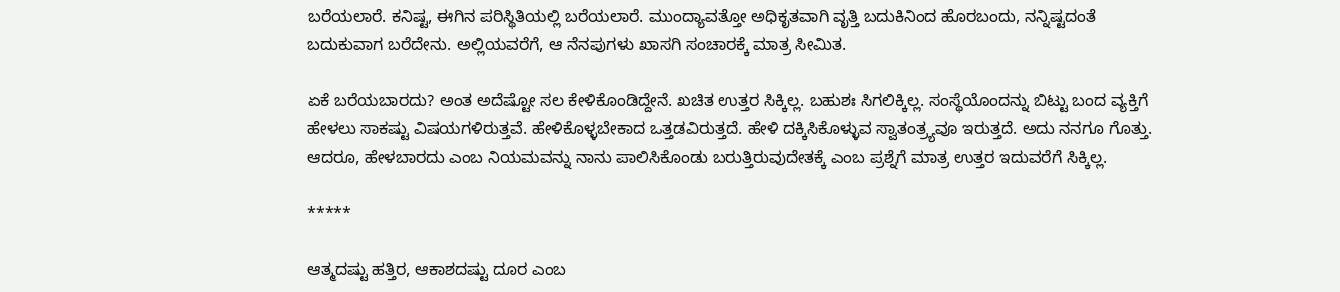ಬರೆಯಲಾರೆ. ಕನಿಷ್ಟ, ಈಗಿನ ಪರಿಸ್ಥಿತಿಯಲ್ಲಿ ಬರೆಯಲಾರೆ. ಮುಂದ್ಯಾವತ್ತೋ ಅಧಿಕೃತವಾಗಿ ವೃತ್ತಿ ಬದುಕಿನಿಂದ ಹೊರಬಂದು, ನನ್ನಿಷ್ಟದಂತೆ ಬದುಕುವಾಗ ಬರೆದೇನು. ಅಲ್ಲಿಯವರೆಗೆ, ಆ ನೆನಪುಗಳು ಖಾಸಗಿ ಸಂಚಾರಕ್ಕೆ ಮಾತ್ರ ಸೀಮಿತ.

ಏಕೆ ಬರೆಯಬಾರದು? ಅಂತ ಅದೆಷ್ಟೋ ಸಲ ಕೇಳಿಕೊಂಡಿದ್ದೇನೆ. ಖಚಿತ ಉತ್ತರ ಸಿಕ್ಕಿಲ್ಲ. ಬಹುಶಃ ಸಿಗಲಿಕ್ಕಿಲ್ಲ. ಸಂಸ್ಥೆಯೊಂದನ್ನು ಬಿಟ್ಟು ಬಂದ ವ್ಯಕ್ತಿಗೆ ಹೇಳಲು ಸಾಕಷ್ಟು ವಿಷಯಗಳಿರುತ್ತವೆ. ಹೇಳಿಕೊಳ್ಳಬೇಕಾದ ಒತ್ತಡವಿರುತ್ತದೆ. ಹೇಳಿ ದಕ್ಕಿಸಿಕೊಳ್ಳುವ ಸ್ವಾತಂತ್ರ್ಯವೂ ಇರುತ್ತದೆ. ಅದು ನನಗೂ ಗೊತ್ತು. ಆದರೂ, ಹೇಳಬಾರದು ಎಂಬ ನಿಯಮವನ್ನು ನಾನು ಪಾಲಿಸಿಕೊಂಡು ಬರುತ್ತಿರುವುದೇತಕ್ಕೆ ಎಂಬ ಪ್ರಶ್ನೆಗೆ ಮಾತ್ರ ಉತ್ತರ ಇದುವರೆಗೆ ಸಿಕ್ಕಿಲ್ಲ.

*****

ಆತ್ಮದಷ್ಟು ಹತ್ತಿರ, ಆಕಾಶದಷ್ಟು ದೂರ ಎಂಬ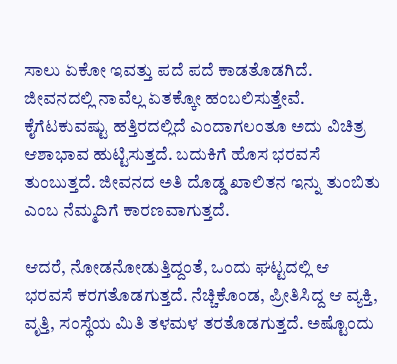ಸಾಲು ಏಕೋ ಇವತ್ತು ಪದೆ ಪದೆ ಕಾಡತೊಡಗಿದೆ. ಜೀವನದಲ್ಲಿ ನಾವೆಲ್ಲ ಏತಕ್ಕೋ ಹಂಬಲಿಸುತ್ತೇವೆ. ಕೈಗೆಟಕುವಷ್ಟು ಹತ್ತಿರದಲ್ಲಿದೆ ಎಂದಾಗಲಂತೂ ಅದು ವಿಚಿತ್ರ ಆಶಾಭಾವ ಹುಟ್ಟಿಸುತ್ತದೆ. ಬದುಕಿಗೆ ಹೊಸ ಭರವಸೆ ತುಂಬುತ್ತದೆ. ಜೀವನದ ಅತಿ ದೊಡ್ಡ ಖಾಲಿತನ ಇನ್ನು ತುಂಬಿತು ಎಂಬ ನೆಮ್ಮದಿಗೆ ಕಾರಣವಾಗುತ್ತದೆ.

ಆದರೆ, ನೋಡನೋಡುತ್ತಿದ್ದಂತೆ, ಒಂದು ಘಟ್ಟದಲ್ಲಿ ಆ ಭರವಸೆ ಕರಗತೊಡಗುತ್ತದೆ. ನೆಚ್ಚಿಕೊಂಡ, ಪ್ರೀತಿಸಿದ್ದ ಆ ವ್ಯಕ್ತಿ, ವೃತ್ತಿ, ಸಂಸ್ಥೆಯ ಮಿತಿ ತಳಮಳ ತರತೊಡಗುತ್ತದೆ. ಅಷ್ಟೊಂದು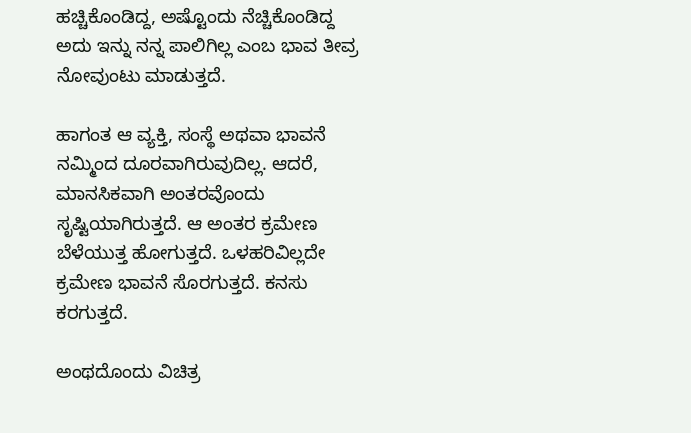ಹಚ್ಚಿಕೊಂಡಿದ್ದ, ಅಷ್ಟೊಂದು ನೆಚ್ಚಿಕೊಂಡಿದ್ದ ಅದು ಇನ್ನು ನನ್ನ ಪಾಲಿಗಿಲ್ಲ ಎಂಬ ಭಾವ ತೀವ್ರ ನೋವುಂಟು ಮಾಡುತ್ತದೆ.

ಹಾಗಂತ ಆ ವ್ಯಕ್ತಿ, ಸಂಸ್ಥೆ ಅಥವಾ ಭಾವನೆ ನಮ್ಮಿಂದ ದೂರವಾಗಿರುವುದಿಲ್ಲ. ಆದರೆ, ಮಾನಸಿಕವಾಗಿ ಅಂತರವೊಂದು ಸೃಷ್ಟಿಯಾಗಿರುತ್ತದೆ. ಆ ಅಂತರ ಕ್ರಮೇಣ ಬೆಳೆಯುತ್ತ ಹೋಗುತ್ತದೆ. ಒಳಹರಿವಿಲ್ಲದೇ ಕ್ರಮೇಣ ಭಾವನೆ ಸೊರಗುತ್ತದೆ. ಕನಸು ಕರಗುತ್ತದೆ.

ಅಂಥದೊಂದು ವಿಚಿತ್ರ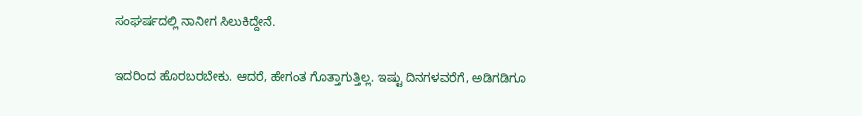ಸಂಘರ್ಷದಲ್ಲಿ ನಾನೀಗ ಸಿಲುಕಿದ್ದೇನೆ.

ಇದರಿಂದ ಹೊರಬರಬೇಕು. ಆದರೆ, ಹೇಗಂತ ಗೊತ್ತಾಗುತ್ತಿಲ್ಲ. ಇಷ್ಟು ದಿನಗಳವರೆಗೆ, ಅಡಿಗಡಿಗೂ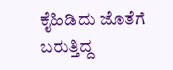ಕೈಹಿಡಿದು ಜೊತೆಗೆ ಬರುತ್ತಿದ್ದ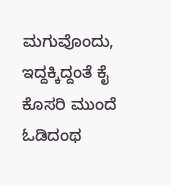ಮಗುವೊಂದು, ಇದ್ದಕ್ಕಿದ್ದಂತೆ ಕೈ ಕೊಸರಿ ಮುಂದೆ ಓಡಿದಂಥ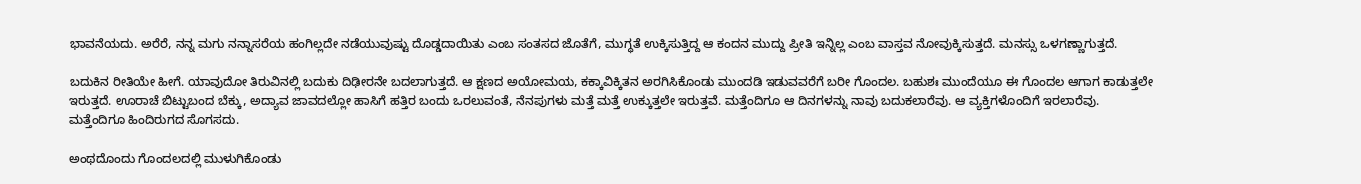ಭಾವನೆಯದು. ಅರೆರೆ, ನನ್ನ ಮಗು ನನ್ನಾಸರೆಯ ಹಂಗಿಲ್ಲದೇ ನಡೆಯುವುಷ್ಟು ದೊಡ್ಡದಾಯಿತು ಎಂಬ ಸಂತಸದ ಜೊತೆಗೆ, ಮುಗ್ಧತೆ ಉಕ್ಕಿಸುತ್ತಿದ್ದ ಆ ಕಂದನ ಮುದ್ದು ಪ್ರೀತಿ ಇನ್ನಿಲ್ಲ ಎಂಬ ವಾಸ್ತವ ನೋವುಕ್ಕಿಸುತ್ತದೆ. ಮನಸ್ಸು ಒಳಗಣ್ಣಾಗುತ್ತದೆ.

ಬದುಕಿನ ರೀತಿಯೇ ಹೀಗೆ. ಯಾವುದೋ ತಿರುವಿನಲ್ಲಿ ಬದುಕು ದಿಢೀರನೇ ಬದಲಾಗುತ್ತದೆ. ಆ ಕ್ಷಣದ ಅಯೋಮಯ, ಕಕ್ಕಾವಿಕ್ಕಿತನ ಅರಗಿಸಿಕೊಂಡು ಮುಂದಡಿ ಇಡುವವರೆಗೆ ಬರೀ ಗೊಂದಲ. ಬಹುಶಃ ಮುಂದೆಯೂ ಈ ಗೊಂದಲ ಆಗಾಗ ಕಾಡುತ್ತಲೇ ಇರುತ್ತದೆ. ಊರಾಚೆ ಬಿಟ್ಟುಬಂದ ಬೆಕ್ಕು, ಅದ್ಯಾವ ಜಾವದಲ್ಲೋ ಹಾಸಿಗೆ ಹತ್ತಿರ ಬಂದು ಒರಲುವಂತೆ, ನೆನಪುಗಳು ಮತ್ತೆ ಮತ್ತೆ ಉಕ್ಕುತ್ತಲೇ ಇರುತ್ತವೆ. ಮತ್ತೆಂದಿಗೂ ಆ ದಿನಗಳನ್ನು ನಾವು ಬದುಕಲಾರೆವು. ಆ ವ್ಯಕ್ತಿಗಳೊಂದಿಗೆ ಇರಲಾರೆವು. ಮತ್ತೆಂದಿಗೂ ಹಿಂದಿರುಗದ ಸೊಗಸದು.

ಅಂಥದೊಂದು ಗೊಂದಲದಲ್ಲಿ ಮುಳುಗಿಕೊಂಡು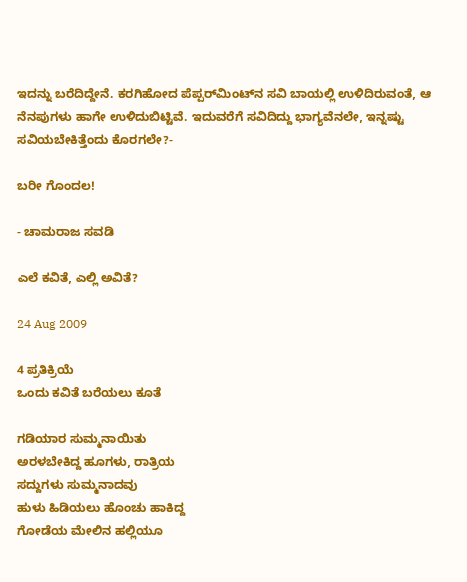ಇದನ್ನು ಬರೆದಿದ್ದೇನೆ. ಕರಗಿಹೋದ ಪೆಪ್ಪರ್‌ಮಿಂಟ್‌ನ ಸವಿ ಬಾಯಲ್ಲಿ ಉಳಿದಿರುವಂತೆ, ಆ ನೆನಪುಗಳು ಹಾಗೇ ಉಳಿದುಬಿಟ್ಟಿವೆ. ಇದುವರೆಗೆ ಸವಿದಿದ್ದು ಭಾಗ್ಯವೆನಲೇ, ಇನ್ನಷ್ಟು ಸವಿಯಬೇಕಿತ್ತೆಂದು ಕೊರಗಲೇ?-

ಬರೀ ಗೊಂದಲ!

- ಚಾಮರಾಜ ಸವಡಿ

ಎಲೆ ಕವಿತೆ, ಎಲ್ಲಿ ಅವಿತೆ?

24 Aug 2009

4 ಪ್ರತಿಕ್ರಿಯೆ
ಒಂದು ಕವಿತೆ ಬರೆಯಲು ಕೂತೆ

ಗಡಿಯಾರ ಸುಮ್ಮನಾಯಿತು
ಅರಳಬೇಕಿದ್ದ ಹೂಗಳು, ರಾತ್ರಿಯ
ಸದ್ದುಗಳು ಸುಮ್ಮನಾದವು
ಹುಳು ಹಿಡಿಯಲು ಹೊಂಚು ಹಾಕಿದ್ದ
ಗೋಡೆಯ ಮೇಲಿನ ಹಲ್ಲಿಯೂ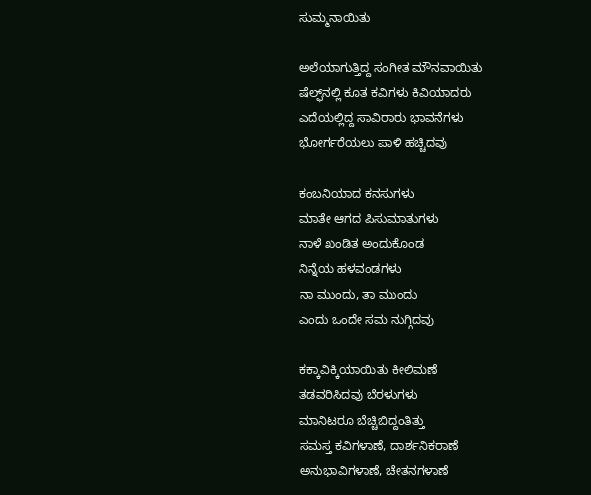ಸುಮ್ಮನಾಯಿತು

ಅಲೆಯಾಗುತ್ತಿದ್ದ ಸಂಗೀತ ಮೌನವಾಯಿತು
ಷೆಲ್ಫ್‌ನಲ್ಲಿ ಕೂತ ಕವಿಗಳು ಕಿವಿಯಾದರು
ಎದೆಯಲ್ಲಿದ್ದ ಸಾವಿರಾರು ಭಾವನೆಗಳು
ಭೋರ್ಗರೆಯಲು ಪಾಳಿ ಹಚ್ಚಿದವು

ಕಂಬನಿಯಾದ ಕನಸುಗಳು
ಮಾತೇ ಆಗದ ಪಿಸುಮಾತುಗಳು
ನಾಳೆ ಖಂಡಿತ ಅಂದುಕೊಂಡ
ನಿನ್ನೆಯ ಹಳವಂಡಗಳು
ನಾ ಮುಂದು, ತಾ ಮುಂದು
ಎಂದು ಒಂದೇ ಸಮ ನುಗ್ಗಿದವು

ಕಕ್ಕಾವಿಕ್ಕಿಯಾಯಿತು ಕೀಲಿಮಣೆ
ತಡವರಿಸಿದವು ಬೆರಳುಗಳು
ಮಾನಿಟರೂ ಬೆಚ್ಚಿಬಿದ್ದಂತಿತ್ತು
ಸಮಸ್ತ ಕವಿಗಳಾಣೆ, ದಾರ್ಶನಿಕರಾಣೆ
ಅನುಭಾವಿಗಳಾಣೆ, ಚೇತನಗಳಾಣೆ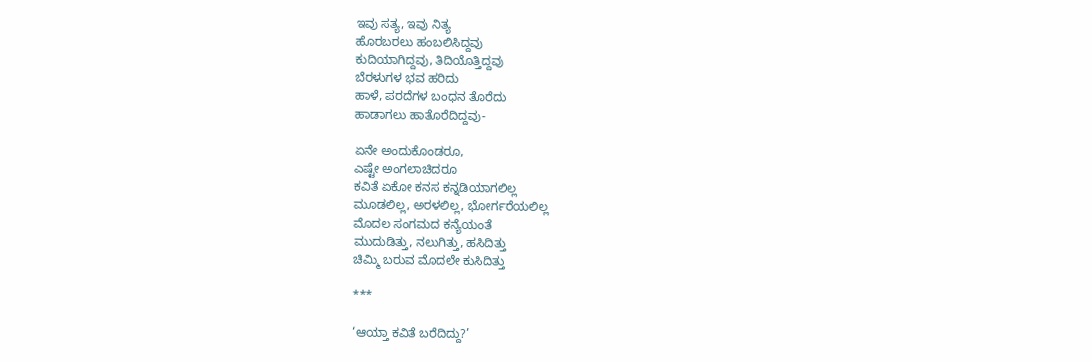ಇವು ಸತ್ಯ, ಇವು ನಿತ್ಯ
ಹೊರಬರಲು ಹಂಬಲಿಸಿದ್ದವು
ಕುದಿಯಾಗಿದ್ದವು, ತಿದಿಯೊತ್ತಿದ್ದವು
ಬೆರಳುಗಳ ಭವ ಹರಿದು
ಹಾಳೆ, ಪರದೆಗಳ ಬಂಧನ ತೊರೆದು
ಹಾಡಾಗಲು ಹಾತೊರೆದಿದ್ದವು-

ಏನೇ ಅಂದುಕೊಂಡರೂ,
ಎಷ್ಟೇ ಅಂಗಲಾಚಿದರೂ
ಕವಿತೆ ಏಕೋ ಕನಸ ಕನ್ನಡಿಯಾಗಲಿಲ್ಲ
ಮೂಡಲಿಲ್ಲ, ಅರಳಲಿಲ್ಲ, ಭೋರ್ಗರೆಯಲಿಲ್ಲ
ಮೊದಲ ಸಂಗಮದ ಕನ್ಯೆಯಂತೆ
ಮುದುಡಿತ್ತು, ನಲುಗಿತ್ತು, ಹಸಿದಿತ್ತು
ಚಿಮ್ಮಿ ಬರುವ ಮೊದಲೇ ಕುಸಿದಿತ್ತು

***

‘ಆಯ್ತಾ ಕವಿತೆ ಬರೆದಿದ್ದು?’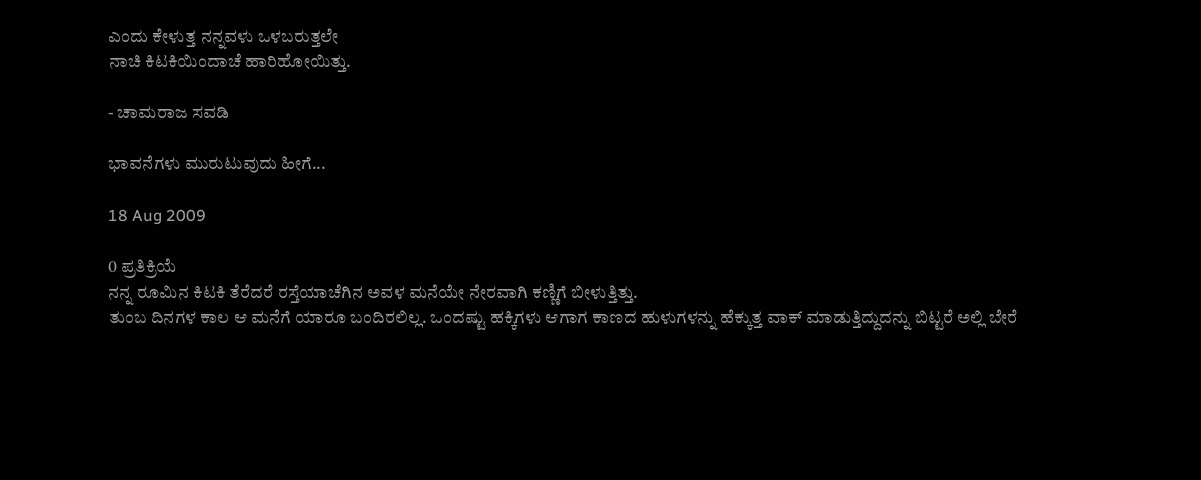ಎಂದು ಕೇಳುತ್ತ ನನ್ನವಳು ಒಳಬರುತ್ತಲೇ
ನಾಚಿ ಕಿಟಕಿಯಿಂದಾಚೆ ಹಾರಿಹೋಯಿತ್ತು.

- ಚಾಮರಾಜ ಸವಡಿ

ಭಾವನೆಗಳು ಮುರುಟುವುದು ಹೀಗೆ...

18 Aug 2009

0 ಪ್ರತಿಕ್ರಿಯೆ
ನನ್ನ ರೂಮಿನ ಕಿಟಕಿ ತೆರೆದರೆ ರಸ್ತೆಯಾಚೆಗಿನ ಅವಳ ಮನೆಯೇ ನೇರವಾಗಿ ಕಣ್ಣಿಗೆ ಬೀಳುತ್ತಿತ್ತು.
ತುಂಬ ದಿನಗಳ ಕಾಲ ಆ ಮನೆಗೆ ಯಾರೂ ಬಂದಿರಲಿಲ್ಲ. ಒಂದಷ್ಟು ಹಕ್ಕಿಗಳು ಆಗಾಗ ಕಾಣದ ಹುಳುಗಳನ್ನು ಹೆಕ್ಕುತ್ತ ವಾಕ್ ಮಾಡುತ್ತಿದ್ದುದನ್ನು ಬಿಟ್ಟರೆ ಅಲ್ಲಿ ಬೇರೆ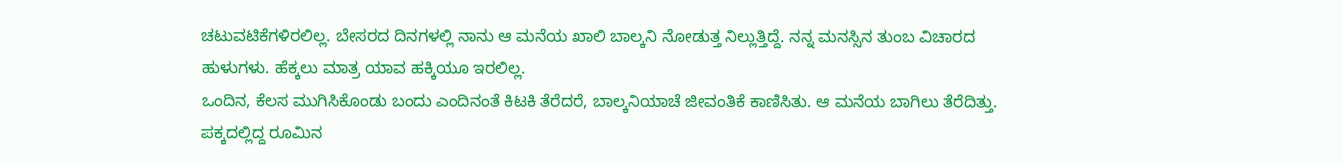ಚಟುವಟಿಕೆಗಳಿರಲಿಲ್ಲ. ಬೇಸರದ ದಿನಗಳಲ್ಲಿ ನಾನು ಆ ಮನೆಯ ಖಾಲಿ ಬಾಲ್ಕನಿ ನೋಡುತ್ತ ನಿಲ್ಲುತ್ತಿದ್ದೆ. ನನ್ನ ಮನಸ್ಸಿನ ತುಂಬ ವಿಚಾರದ ಹುಳುಗಳು. ಹೆಕ್ಕಲು ಮಾತ್ರ ಯಾವ ಹಕ್ಕಿಯೂ ಇರಲಿಲ್ಲ.
ಒಂದಿನ, ಕೆಲಸ ಮುಗಿಸಿಕೊಂಡು ಬಂದು ಎಂದಿನಂತೆ ಕಿಟಕಿ ತೆರೆದರೆ, ಬಾಲ್ಕನಿಯಾಚೆ ಜೀವಂತಿಕೆ ಕಾಣಿಸಿತು. ಆ ಮನೆಯ ಬಾಗಿಲು ತೆರೆದಿತ್ತು. ಪಕ್ಕದಲ್ಲಿದ್ದ ರೂಮಿನ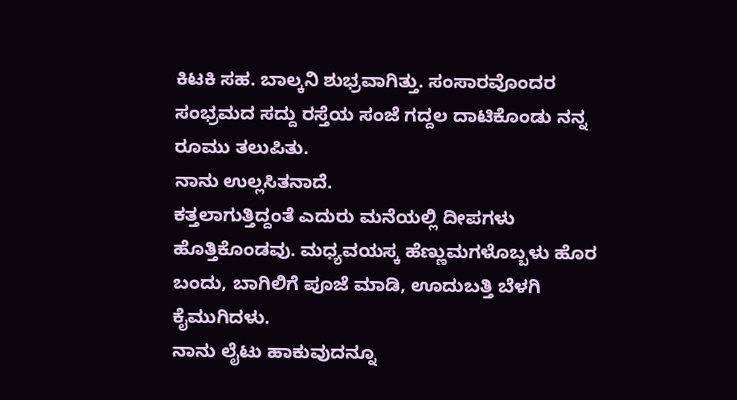ಕಿಟಕಿ ಸಹ. ಬಾಲ್ಕನಿ ಶುಭ್ರವಾಗಿತ್ತು. ಸಂಸಾರವೊಂದರ ಸಂಭ್ರಮದ ಸದ್ದು ರಸ್ತೆಯ ಸಂಜೆ ಗದ್ದಲ ದಾಟಿಕೊಂಡು ನನ್ನ ರೂಮು ತಲುಪಿತು.
ನಾನು ಉಲ್ಲಸಿತನಾದೆ.
ಕತ್ತಲಾಗುತ್ತಿದ್ದಂತೆ ಎದುರು ಮನೆಯಲ್ಲಿ ದೀಪಗಳು ಹೊತ್ತಿಕೊಂಡವು. ಮಧ್ಯವಯಸ್ಕ ಹೆಣ್ಣುಮಗಳೊಬ್ಬಳು ಹೊರ ಬಂದು, ಬಾಗಿಲಿಗೆ ಪೂಜೆ ಮಾಡಿ, ಊದುಬತ್ತಿ ಬೆಳಗಿ ಕೈಮುಗಿದಳು.
ನಾನು ಲೈಟು ಹಾಕುವುದನ್ನೂ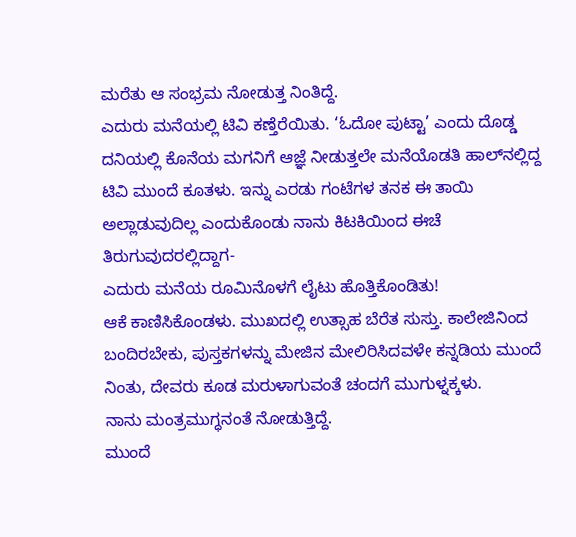ಮರೆತು ಆ ಸಂಭ್ರಮ ನೋಡುತ್ತ ನಿಂತಿದ್ದೆ.
ಎದುರು ಮನೆಯಲ್ಲಿ ಟಿವಿ ಕಣ್ತೆರೆಯಿತು. ‘ಓದೋ ಪುಟ್ಟಾ’ ಎಂದು ದೊಡ್ಡ ದನಿಯಲ್ಲಿ ಕೊನೆಯ ಮಗನಿಗೆ ಆಜ್ಞೆ ನೀಡುತ್ತಲೇ ಮನೆಯೊಡತಿ ಹಾಲ್‌ನಲ್ಲಿದ್ದ ಟಿವಿ ಮುಂದೆ ಕೂತಳು. ಇನ್ನು ಎರಡು ಗಂಟೆಗಳ ತನಕ ಈ ತಾಯಿ ಅಲ್ಲಾಡುವುದಿಲ್ಲ ಎಂದುಕೊಂಡು ನಾನು ಕಿಟಕಿಯಿಂದ ಈಚೆ ತಿರುಗುವುದರಲ್ಲಿದ್ದಾಗ-
ಎದುರು ಮನೆಯ ರೂಮಿನೊಳಗೆ ಲೈಟು ಹೊತ್ತಿಕೊಂಡಿತು!
ಆಕೆ ಕಾಣಿಸಿಕೊಂಡಳು. ಮುಖದಲ್ಲಿ ಉತ್ಸಾಹ ಬೆರೆತ ಸುಸ್ತು. ಕಾಲೇಜಿನಿಂದ ಬಂದಿರಬೇಕು, ಪುಸ್ತಕಗಳನ್ನು ಮೇಜಿನ ಮೇಲಿರಿಸಿದವಳೇ ಕನ್ನಡಿಯ ಮುಂದೆ ನಿಂತು, ದೇವರು ಕೂಡ ಮರುಳಾಗುವಂತೆ ಚಂದಗೆ ಮುಗುಳ್ನಕ್ಕಳು.
ನಾನು ಮಂತ್ರಮುಗ್ಧನಂತೆ ನೋಡುತ್ತಿದ್ದೆ.
ಮುಂದೆ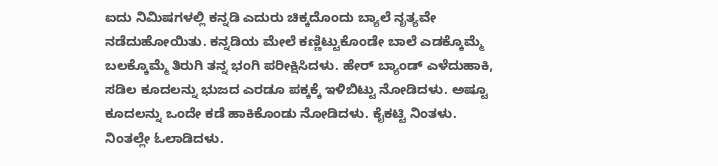ಐದು ನಿಮಿಷಗಳಲ್ಲಿ ಕನ್ನಡಿ ಎದುರು ಚಿಕ್ಕದೊಂದು ಬ್ಯಾಲೆ ನೃತ್ಯವೇ ನಡೆದುಹೋಯಿತು. ಕನ್ನಡಿಯ ಮೇಲೆ ಕಣ್ಣಿಟ್ಟುಕೊಂಡೇ ಬಾಲೆ ಎಡಕ್ಕೊಮ್ಮೆ ಬಲಕ್ಕೊಮ್ಮೆ ತಿರುಗಿ ತನ್ನ ಭಂಗಿ ಪರೀಕ್ಷಿಸಿದಳು. ಹೇರ್ ಬ್ಯಾಂಡ್ ಎಳೆದುಹಾಕಿ, ಸಡಿಲ ಕೂದಲನ್ನು ಭುಜದ ಎರಡೂ ಪಕ್ಕಕ್ಕೆ ಇಳಿಬಿಟ್ಟು ನೋಡಿದಳು. ಅಷ್ಟೂ ಕೂದಲನ್ನು ಒಂದೇ ಕಡೆ ಹಾಕಿಕೊಂಡು ನೋಡಿದಳು. ಕೈಕಟ್ಟಿ ನಿಂತಳು. ನಿಂತಲ್ಲೇ ಓಲಾಡಿದಳು.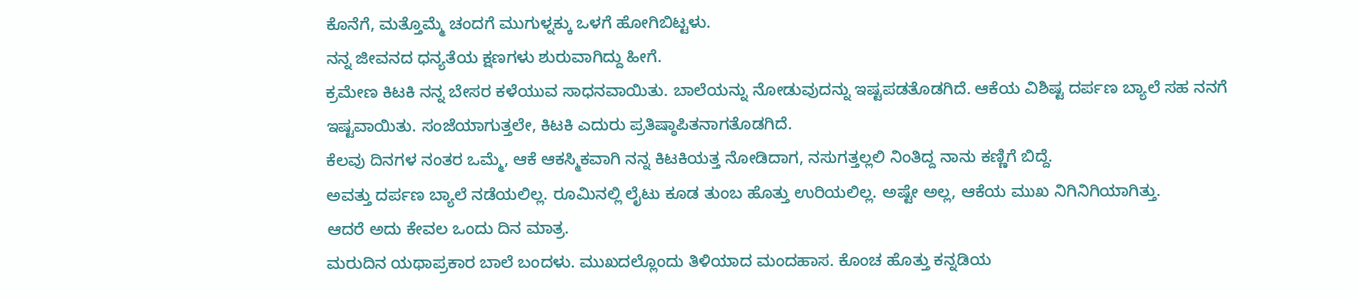ಕೊನೆಗೆ, ಮತ್ತೊಮ್ಮೆ ಚಂದಗೆ ಮುಗುಳ್ನಕ್ಕು ಒಳಗೆ ಹೋಗಿಬಿಟ್ಟಳು.
ನನ್ನ ಜೀವನದ ಧನ್ಯತೆಯ ಕ್ಷಣಗಳು ಶುರುವಾಗಿದ್ದು ಹೀಗೆ.
ಕ್ರಮೇಣ ಕಿಟಕಿ ನನ್ನ ಬೇಸರ ಕಳೆಯುವ ಸಾಧನವಾಯಿತು. ಬಾಲೆಯನ್ನು ನೋಡುವುದನ್ನು ಇಷ್ಟಪಡತೊಡಗಿದೆ. ಆಕೆಯ ವಿಶಿಷ್ಟ ದರ್ಪಣ ಬ್ಯಾಲೆ ಸಹ ನನಗೆ ಇಷ್ಟವಾಯಿತು. ಸಂಜೆಯಾಗುತ್ತಲೇ, ಕಿಟಕಿ ಎದುರು ಪ್ರತಿಷ್ಠಾಪಿತನಾಗತೊಡಗಿದೆ.
ಕೆಲವು ದಿನಗಳ ನಂತರ ಒಮ್ಮೆ, ಆಕೆ ಆಕಸ್ಮಿಕವಾಗಿ ನನ್ನ ಕಿಟಕಿಯತ್ತ ನೋಡಿದಾಗ, ನಸುಗತ್ತಲ್ಲಲಿ ನಿಂತಿದ್ದ ನಾನು ಕಣ್ಣಿಗೆ ಬಿದ್ದೆ.
ಅವತ್ತು ದರ್ಪಣ ಬ್ಯಾಲೆ ನಡೆಯಲಿಲ್ಲ. ರೂಮಿನಲ್ಲಿ ಲೈಟು ಕೂಡ ತುಂಬ ಹೊತ್ತು ಉರಿಯಲಿಲ್ಲ. ಅಷ್ಟೇ ಅಲ್ಲ, ಆಕೆಯ ಮುಖ ನಿಗಿನಿಗಿಯಾಗಿತ್ತು.
ಆದರೆ ಅದು ಕೇವಲ ಒಂದು ದಿನ ಮಾತ್ರ.
ಮರುದಿನ ಯಥಾಪ್ರಕಾರ ಬಾಲೆ ಬಂದಳು. ಮುಖದಲ್ಲೊಂದು ತಿಳಿಯಾದ ಮಂದಹಾಸ. ಕೊಂಚ ಹೊತ್ತು ಕನ್ನಡಿಯ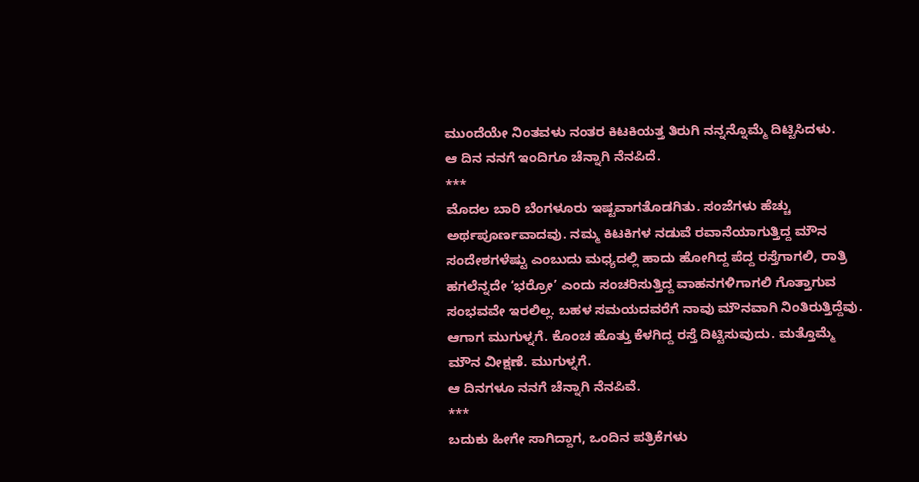ಮುಂದೆಯೇ ನಿಂತವಳು ನಂತರ ಕಿಟಕಿಯತ್ತ ತಿರುಗಿ ನನ್ನನ್ನೊಮ್ಮೆ ದಿಟ್ಟಿಸಿದಳು.
ಆ ದಿನ ನನಗೆ ಇಂದಿಗೂ ಚೆನ್ನಾಗಿ ನೆನಪಿದೆ.
***
ಮೊದಲ ಬಾರಿ ಬೆಂಗಳೂರು ಇಷ್ಟವಾಗತೊಡಗಿತು. ಸಂಜೆಗಳು ಹೆಚ್ಚು ಅರ್ಥಪೂರ್ಣವಾದವು. ನಮ್ಮ ಕಿಟಕಿಗಳ ನಡುವೆ ರವಾನೆಯಾಗುತ್ತಿದ್ದ ಮೌನ ಸಂದೇಶಗಳೆಷ್ಟು ಎಂಬುದು ಮಧ್ಯದಲ್ಲಿ ಹಾದು ಹೋಗಿದ್ದ ಪೆದ್ದ ರಸ್ತೆಗಾಗಲಿ, ರಾತ್ರಿ ಹಗಲೆನ್ನದೇ ‘ಭರ್ರೋ’ ಎಂದು ಸಂಚರಿಸುತ್ತಿದ್ದ ವಾಹನಗಳಿಗಾಗಲಿ ಗೊತ್ತಾಗುವ ಸಂಭವವೇ ಇರಲಿಲ್ಲ. ಬಹಳ ಸಮಯದವರೆಗೆ ನಾವು ಮೌನವಾಗಿ ನಿಂತಿರುತ್ತಿದ್ದೆವು. ಆಗಾಗ ಮುಗುಳ್ನಗೆ. ಕೊಂಚ ಹೊತ್ತು ಕೆಳಗಿದ್ದ ರಸ್ತೆ ದಿಟ್ಟಿಸುವುದು. ಮತ್ತೊಮ್ಮೆ ಮೌನ ವೀಕ್ಷಣೆ. ಮುಗುಳ್ನಗೆ.
ಆ ದಿನಗಳೂ ನನಗೆ ಚೆನ್ನಾಗಿ ನೆನಪಿವೆ.
***
ಬದುಕು ಹೀಗೇ ಸಾಗಿದ್ದಾಗ, ಒಂದಿನ ಪತ್ರಿಕೆಗಳು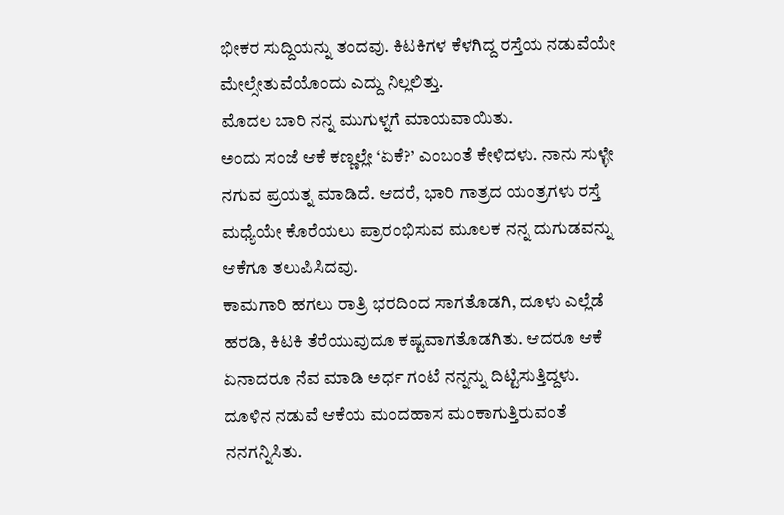ಭೀಕರ ಸುದ್ದಿಯನ್ನು ತಂದವು. ಕಿಟಕಿಗಳ ಕೆಳಗಿದ್ದ ರಸ್ತೆಯ ನಡುವೆಯೇ ಮೇಲ್ಸೇತುವೆಯೊಂದು ಎದ್ದು ನಿಲ್ಲಲಿತ್ತು.
ಮೊದಲ ಬಾರಿ ನನ್ನ ಮುಗುಳ್ನಗೆ ಮಾಯವಾಯಿತು.
ಅಂದು ಸಂಜೆ ಆಕೆ ಕಣ್ಣಲ್ಲೇ ‘ಏಕೆ?’ ಎಂಬಂತೆ ಕೇಳಿದಳು. ನಾನು ಸುಳ್ಳೇ ನಗುವ ಪ್ರಯತ್ನ ಮಾಡಿದೆ. ಆದರೆ, ಭಾರಿ ಗಾತ್ರದ ಯಂತ್ರಗಳು ರಸ್ತೆ ಮಧ್ಯೆಯೇ ಕೊರೆಯಲು ಪ್ರಾರಂಭಿಸುವ ಮೂಲಕ ನನ್ನ ದುಗುಡವನ್ನು ಆಕೆಗೂ ತಲುಪಿಸಿದವು.
ಕಾಮಗಾರಿ ಹಗಲು ರಾತ್ರಿ ಭರದಿಂದ ಸಾಗತೊಡಗಿ, ದೂಳು ಎಲ್ಲೆಡೆ ಹರಡಿ, ಕಿಟಕಿ ತೆರೆಯುವುದೂ ಕಷ್ಟವಾಗತೊಡಗಿತು. ಆದರೂ ಆಕೆ ಏನಾದರೂ ನೆವ ಮಾಡಿ ಅರ್ಧ ಗಂಟೆ ನನ್ನನ್ನು ದಿಟ್ಟಿಸುತ್ತಿದ್ದಳು. ದೂಳಿನ ನಡುವೆ ಆಕೆಯ ಮಂದಹಾಸ ಮಂಕಾಗುತ್ತಿರುವಂತೆ ನನಗನ್ನಿಸಿತು.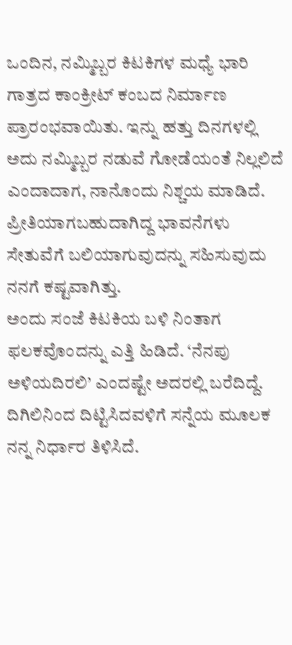ಒಂದಿನ, ನಮ್ಮಿಬ್ಬರ ಕಿಟಕಿಗಳ ಮಧ್ಯೆ ಭಾರಿ ಗಾತ್ರದ ಕಾಂಕ್ರೀಟ್ ಕಂಬದ ನಿರ್ಮಾಣ ಪ್ರಾರಂಭವಾಯಿತು. ಇನ್ನು ಹತ್ತು ದಿನಗಳಲ್ಲಿ ಅದು ನಮ್ಮಿಬ್ಬರ ನಡುವೆ ಗೋಡೆಯಂತೆ ನಿಲ್ಲಲಿದೆ ಎಂದಾದಾಗ, ನಾನೊಂದು ನಿಶ್ಚಯ ಮಾಡಿದೆ.
ಪ್ರೀತಿಯಾಗಬಹುದಾಗಿದ್ದ ಭಾವನೆಗಳು ಸೇತುವೆಗೆ ಬಲಿಯಾಗುವುದನ್ನು ಸಹಿಸುವುದು ನನಗೆ ಕಷ್ಟವಾಗಿತ್ತು.
ಅಂದು ಸಂಜೆ ಕಿಟಕಿಯ ಬಳಿ ನಿಂತಾಗ ಫಲಕವೊಂದನ್ನು ಎತ್ತಿ ಹಿಡಿದೆ. ‘ನೆನಪು ಅಳಿಯದಿರಲಿ’ ಎಂದಷ್ಟೇ ಅದರಲ್ಲಿ ಬರೆದಿದ್ದೆ. ದಿಗಿಲಿನಿಂದ ದಿಟ್ಟಿಸಿದವಳಿಗೆ ಸನ್ನೆಯ ಮೂಲಕ ನನ್ನ ನಿರ್ಧಾರ ತಿಳಿಸಿದೆ.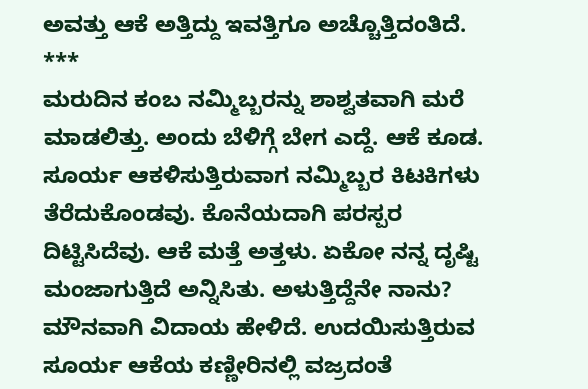ಅವತ್ತು ಆಕೆ ಅತ್ತಿದ್ದು ಇವತ್ತಿಗೂ ಅಚ್ಚೊತ್ತಿದಂತಿದೆ.
***
ಮರುದಿನ ಕಂಬ ನಮ್ಮಿಬ್ಬರನ್ನು ಶಾಶ್ವತವಾಗಿ ಮರೆ ಮಾಡಲಿತ್ತು. ಅಂದು ಬೆಳಿಗ್ಗೆ ಬೇಗ ಎದ್ದೆ. ಆಕೆ ಕೂಡ. ಸೂರ್ಯ ಆಕಳಿಸುತ್ತಿರುವಾಗ ನಮ್ಮಿಬ್ಬರ ಕಿಟಕಿಗಳು ತೆರೆದುಕೊಂಡವು. ಕೊನೆಯದಾಗಿ ಪರಸ್ಪರ ದಿಟ್ಟಿಸಿದೆವು. ಆಕೆ ಮತ್ತೆ ಅತ್ತಳು. ಏಕೋ ನನ್ನ ದೃಷ್ಟಿ ಮಂಜಾಗುತ್ತಿದೆ ಅನ್ನಿಸಿತು. ಅಳುತ್ತಿದ್ದೆನೇ ನಾನು?
ಮೌನವಾಗಿ ವಿದಾಯ ಹೇಳಿದೆ. ಉದಯಿಸುತ್ತಿರುವ ಸೂರ್ಯ ಆಕೆಯ ಕಣ್ಣೀರಿನಲ್ಲಿ ವಜ್ರದಂತೆ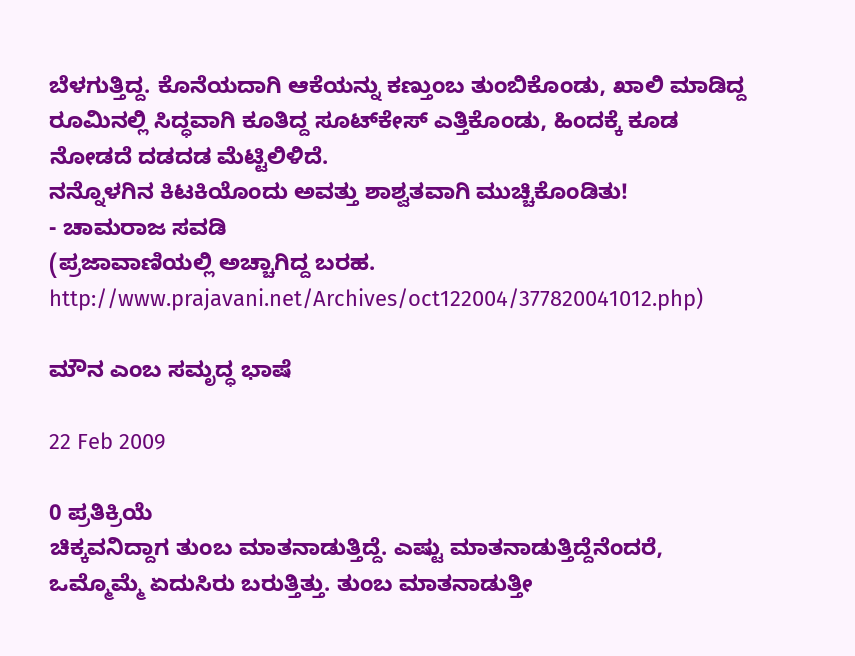ಬೆಳಗುತ್ತಿದ್ದ. ಕೊನೆಯದಾಗಿ ಆಕೆಯನ್ನು ಕಣ್ತುಂಬ ತುಂಬಿಕೊಂಡು, ಖಾಲಿ ಮಾಡಿದ್ದ ರೂಮಿನಲ್ಲಿ ಸಿದ್ಧವಾಗಿ ಕೂತಿದ್ದ ಸೂಟ್‌ಕೇಸ್ ಎತ್ತಿಕೊಂಡು, ಹಿಂದಕ್ಕೆ ಕೂಡ ನೋಡದೆ ದಡದಡ ಮೆಟ್ಟಿಲಿಳಿದೆ.
ನನ್ನೊಳಗಿನ ಕಿಟಕಿಯೊಂದು ಅವತ್ತು ಶಾಶ್ವತವಾಗಿ ಮುಚ್ಚಿಕೊಂಡಿತು!
- ಚಾಮರಾಜ ಸವಡಿ
(ಪ್ರಜಾವಾಣಿಯಲ್ಲಿ ಅಚ್ಚಾಗಿದ್ದ ಬರಹ. http://www.prajavani.net/Archives/oct122004/377820041012.php)

ಮೌನ ಎಂಬ ಸಮೃದ್ಧ ಭಾಷೆ

22 Feb 2009

0 ಪ್ರತಿಕ್ರಿಯೆ
ಚಿಕ್ಕವನಿದ್ದಾಗ ತುಂಬ ಮಾತನಾಡುತ್ತಿದ್ದೆ. ಎಷ್ಟು ಮಾತನಾಡುತ್ತಿದ್ದೆನೆಂದರೆ, ಒಮ್ಮೊಮ್ಮೆ ಏದುಸಿರು ಬರುತ್ತಿತ್ತು. ತುಂಬ ಮಾತನಾಡುತ್ತೀ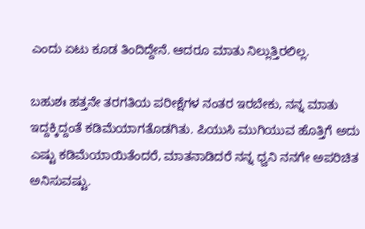ಎಂದು ಏಟು ಕೂಡ ತಿಂದಿದ್ದೇನೆ. ಆದರೂ ಮಾತು ನಿಲ್ಲುತ್ತಿರಲಿಲ್ಲ.

ಬಹುಶಃ ಹತ್ತನೇ ತರಗತಿಯ ಪರೀಕ್ಷೆಗಳ ನಂತರ ಇರಬೇಕು, ನನ್ನ ಮಾತು ಇದ್ದಕ್ಕಿದ್ದಂತೆ ಕಡಿಮೆಯಾಗತೊಡಗಿತು. ಪಿಯುಸಿ ಮುಗಿಯುವ ಹೊತ್ತಿಗೆ ಅದು ಎಷ್ಟು ಕಡಿಮೆಯಾಯಿತೆಂದರೆ, ಮಾತನಾಡಿದರೆ ನನ್ನ ಧ್ವನಿ ನನಗೇ ಅಪರಿಚಿತ ಅನಿಸುವಷ್ಟು.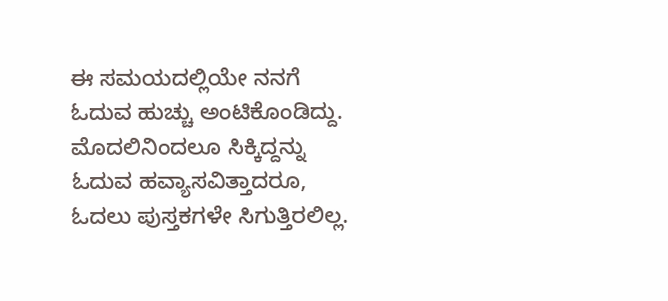ಈ ಸಮಯದಲ್ಲಿಯೇ ನನಗೆ ಓದುವ ಹುಚ್ಚು ಅಂಟಿಕೊಂಡಿದ್ದು. ಮೊದಲಿನಿಂದಲೂ ಸಿಕ್ಕಿದ್ದನ್ನು ಓದುವ ಹವ್ಯಾಸವಿತ್ತಾದರೂ, ಓದಲು ಪುಸ್ತಕಗಳೇ ಸಿಗುತ್ತಿರಲಿಲ್ಲ.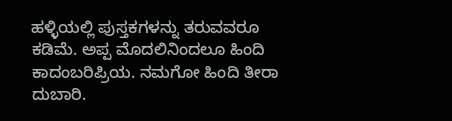ಹಳ್ಳಿಯಲ್ಲಿ ಪುಸ್ತಕಗಳನ್ನು ತರುವವರೂ ಕಡಿಮೆ. ಅಪ್ಪ ಮೊದಲಿನಿಂದಲೂ ಹಿಂದಿ ಕಾದಂಬರಿಪ್ರಿಯ. ನಮಗೋ ಹಿಂದಿ ತೀರಾ ದುಬಾರಿ.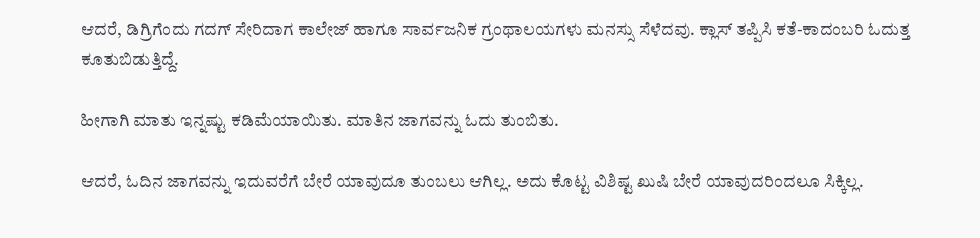ಆದರೆ, ಡಿಗ್ರಿಗೆಂದು ಗದಗ್‌ ಸೇರಿದಾಗ ಕಾಲೇಜ್‌ ಹಾಗೂ ಸಾರ್ವಜನಿಕ ಗ್ರಂಥಾಲಯಗಳು ಮನಸ್ಸು ಸೆಳೆದವು. ಕ್ಲಾಸ್‌ ತಪ್ಪಿಸಿ ಕತೆ-ಕಾದಂಬರಿ ಓದುತ್ತ ಕೂತುಬಿಡುತ್ತಿದ್ದೆ.

ಹೀಗಾಗಿ ಮಾತು ಇನ್ನಷ್ಟು ಕಡಿಮೆಯಾಯಿತು. ಮಾತಿನ ಜಾಗವನ್ನು ಓದು ತುಂಬಿತು.

ಆದರೆ, ಓದಿನ ಜಾಗವನ್ನು ಇದುವರೆಗೆ ಬೇರೆ ಯಾವುದೂ ತುಂಬಲು ಆಗಿಲ್ಲ. ಅದು ಕೊಟ್ಟ ವಿಶಿಷ್ಟ ಖುಷಿ ಬೇರೆ ಯಾವುದರಿಂದಲೂ ಸಿಕ್ಕಿಲ್ಲ.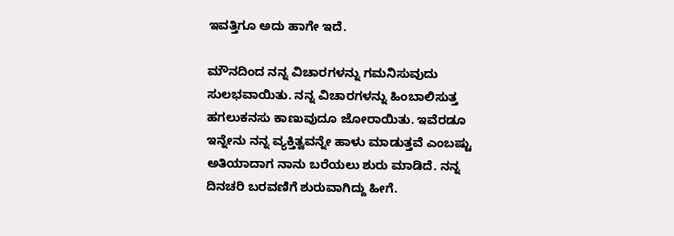ಇವತ್ತಿಗೂ ಅದು ಹಾಗೇ ಇದೆ.

ಮೌನದಿಂದ ನನ್ನ ವಿಚಾರಗಳನ್ನು ಗಮನಿಸುವುದು ಸುಲಭವಾಯಿತು. ನನ್ನ ವಿಚಾರಗಳನ್ನು ಹಿಂಬಾಲಿಸುತ್ತ ಹಗಲುಕನಸು ಕಾಣುವುದೂ ಜೋರಾಯಿತು. ಇವೆರಡೂ ಇನ್ನೇನು ನನ್ನ ವ್ಯಕ್ತಿತ್ವವನ್ನೇ ಹಾಳು ಮಾಡುತ್ತವೆ ಎಂಬಷ್ಟು ಅತಿಯಾದಾಗ ನಾನು ಬರೆಯಲು ಶುರು ಮಾಡಿದೆ. ನನ್ನ ದಿನಚರಿ ಬರವಣಿಗೆ ಶುರುವಾಗಿದ್ದು ಹೀಗೆ.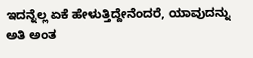ಇದನ್ನೆಲ್ಲ ಏಕೆ ಹೇಳುತ್ತಿದ್ದೇನೆಂದರೆ, ಯಾವುದನ್ನು ಅತಿ ಅಂತ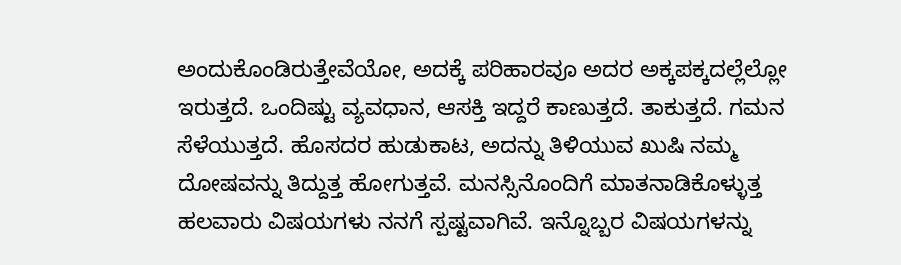ಅಂದುಕೊಂಡಿರುತ್ತೇವೆಯೋ, ಅದಕ್ಕೆ ಪರಿಹಾರವೂ ಅದರ ಅಕ್ಕಪಕ್ಕದಲ್ಲೆಲ್ಲೋ ಇರುತ್ತದೆ. ಒಂದಿಷ್ಟು ವ್ಯವಧಾನ, ಆಸಕ್ತಿ ಇದ್ದರೆ ಕಾಣುತ್ತದೆ. ತಾಕುತ್ತದೆ. ಗಮನ ಸೆಳೆಯುತ್ತದೆ. ಹೊಸದರ ಹುಡುಕಾಟ, ಅದನ್ನು ತಿಳಿಯುವ ಖುಷಿ ನಮ್ಮ ದೋಷವನ್ನು ತಿದ್ದುತ್ತ ಹೋಗುತ್ತವೆ. ಮನಸ್ಸಿನೊಂದಿಗೆ ಮಾತನಾಡಿಕೊಳ್ಳುತ್ತ ಹಲವಾರು ವಿಷಯಗಳು ನನಗೆ ಸ್ಪಷ್ಟವಾಗಿವೆ. ಇನ್ನೊಬ್ಬರ ವಿಷಯಗಳನ್ನು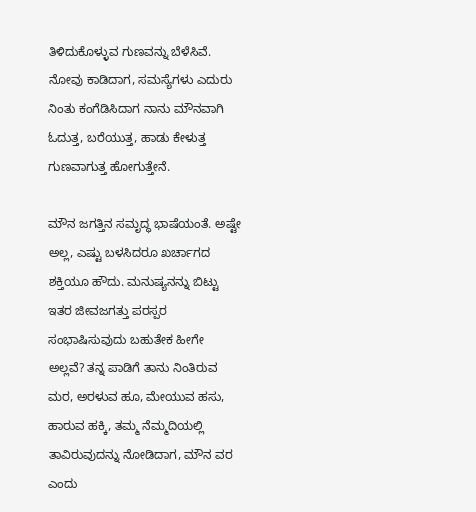ತಿಳಿದುಕೊಳ್ಳುವ ಗುಣವನ್ನು ಬೆಳೆಸಿವೆ. ನೋವು ಕಾಡಿದಾಗ, ಸಮಸ್ಯೆಗಳು ಎದುರು ನಿಂತು ಕಂಗೆಡಿಸಿದಾಗ ನಾನು ಮೌನವಾಗಿ ಓದುತ್ತ, ಬರೆಯುತ್ತ, ಹಾಡು ಕೇಳುತ್ತ ಗುಣವಾಗುತ್ತ ಹೋಗುತ್ತೇನೆ.

ಮೌನ ಜಗತ್ತಿನ ಸಮೃದ್ಧ ಭಾಷೆಯಂತೆ. ಅಷ್ಟೇ ಅಲ್ಲ, ಎಷ್ಟು ಬಳಸಿದರೂ ಖರ್ಚಾಗದ ಶಕ್ತಿಯೂ ಹೌದು. ಮನುಷ್ಯನನ್ನು ಬಿಟ್ಟು ಇತರ ಜೀವಜಗತ್ತು ಪರಸ್ಪರ ಸಂಭಾಷಿಸುವುದು ಬಹುತೇಕ ಹೀಗೇ ಅಲ್ಲವೆ? ತನ್ನ ಪಾಡಿಗೆ ತಾನು ನಿಂತಿರುವ ಮರ, ಅರಳುವ ಹೂ, ಮೇಯುವ ಹಸು, ಹಾರುವ ಹಕ್ಕಿ, ತಮ್ಮ ನೆಮ್ಮದಿಯಲ್ಲಿ ತಾವಿರುವುದನ್ನು ನೋಡಿದಾಗ, ಮೌನ ವರ ಎಂದು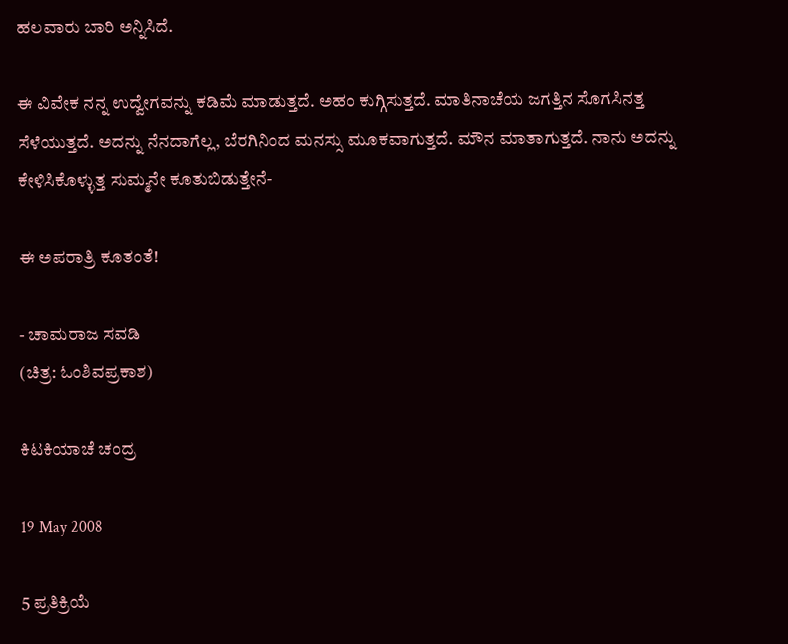ಹಲವಾರು ಬಾರಿ ಅನ್ನಿಸಿದೆ.

ಈ ವಿವೇಕ ನನ್ನ ಉದ್ವೇಗವನ್ನು ಕಡಿಮೆ ಮಾಡುತ್ತದೆ. ಅಹಂ ಕುಗ್ಗಿಸುತ್ತದೆ. ಮಾತಿನಾಚೆಯ ಜಗತ್ತಿನ ಸೊಗಸಿನತ್ತ ಸೆಳೆಯುತ್ತದೆ. ಅದನ್ನು ನೆನದಾಗೆಲ್ಲ, ಬೆರಗಿನಿಂದ ಮನಸ್ಸು ಮೂಕವಾಗುತ್ತದೆ. ಮೌನ ಮಾತಾಗುತ್ತದೆ. ನಾನು ಅದನ್ನು ಕೇಳಿಸಿಕೊಳ್ಳುತ್ತ ಸುಮ್ಮನೇ ಕೂತುಬಿಡುತ್ತೇನೆ-

ಈ ಅಪರಾತ್ರಿ ಕೂತಂತೆ!

- ಚಾಮರಾಜ ಸವಡಿ
(ಚಿತ್ರ: ಓಂಶಿವಪ್ರಕಾಶ)

ಕಿಟಕಿಯಾಚೆ ಚಂದ್ರ

19 May 2008

5 ಪ್ರತಿಕ್ರಿಯೆ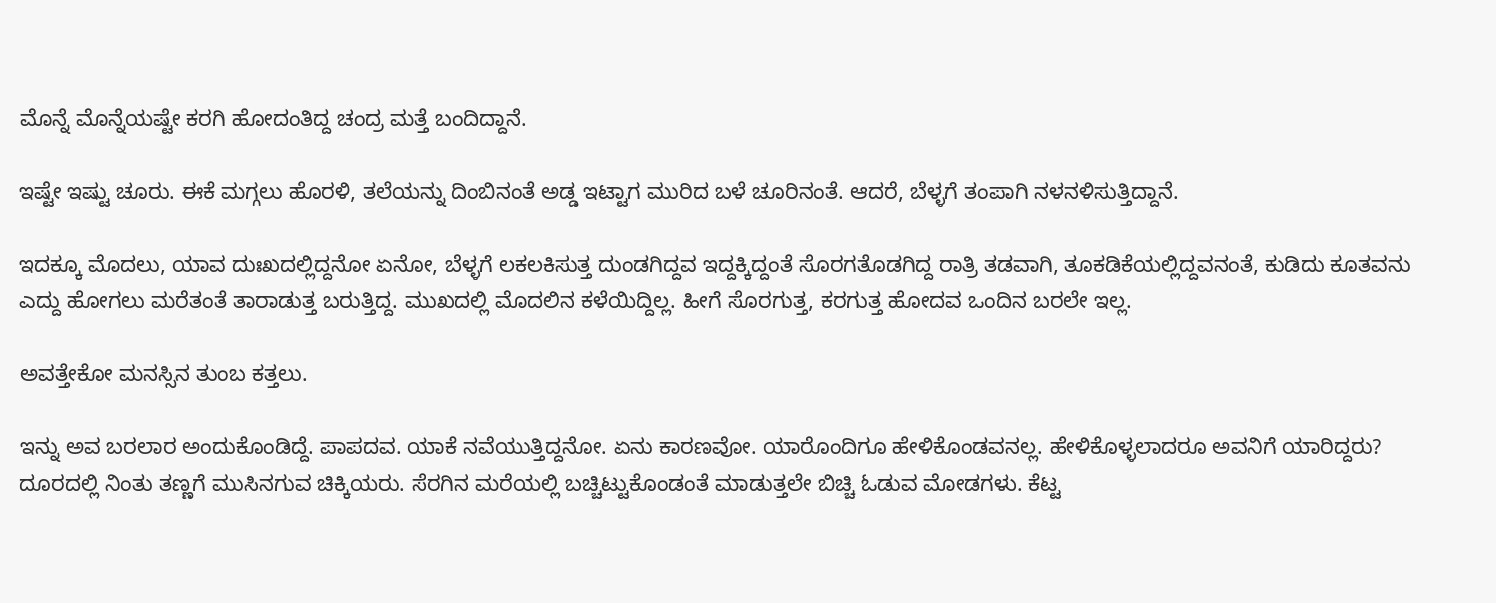ಮೊನ್ನೆ ಮೊನ್ನೆಯಷ್ಟೇ ಕರಗಿ ಹೋದಂತಿದ್ದ ಚಂದ್ರ ಮತ್ತೆ ಬಂದಿದ್ದಾನೆ.

ಇಷ್ಟೇ ಇಷ್ಟು ಚೂರು. ಈಕೆ ಮಗ್ಗಲು ಹೊರಳಿ, ತಲೆಯನ್ನು ದಿಂಬಿನಂತೆ ಅಡ್ಡ ಇಟ್ಟಾಗ ಮುರಿದ ಬಳೆ ಚೂರಿನಂತೆ. ಆದರೆ, ಬೆಳ್ಳಗೆ ತಂಪಾಗಿ ನಳನಳಿಸುತ್ತಿದ್ದಾನೆ.

ಇದಕ್ಕೂ ಮೊದಲು, ಯಾವ ದುಃಖದಲ್ಲಿದ್ದನೋ ಏನೋ, ಬೆಳ್ಳಗೆ ಲಕಲಕಿಸುತ್ತ ದುಂಡಗಿದ್ದವ ಇದ್ದಕ್ಕಿದ್ದಂತೆ ಸೊರಗತೊಡಗಿದ್ದ ರಾತ್ರಿ ತಡವಾಗಿ, ತೂಕಡಿಕೆಯಲ್ಲಿದ್ದವನಂತೆ, ಕುಡಿದು ಕೂತವನು ಎದ್ದು ಹೋಗಲು ಮರೆತಂತೆ ತಾರಾಡುತ್ತ ಬರುತ್ತಿದ್ದ. ಮುಖದಲ್ಲಿ ಮೊದಲಿನ ಕಳೆಯಿದ್ದಿಲ್ಲ. ಹೀಗೆ ಸೊರಗುತ್ತ, ಕರಗುತ್ತ ಹೋದವ ಒಂದಿನ ಬರಲೇ ಇಲ್ಲ.

ಅವತ್ತೇಕೋ ಮನಸ್ಸಿನ ತುಂಬ ಕತ್ತಲು.

ಇನ್ನು ಅವ ಬರಲಾರ ಅಂದುಕೊಂಡಿದ್ದೆ. ಪಾಪದವ. ಯಾಕೆ ನವೆಯುತ್ತಿದ್ದನೋ. ಏನು ಕಾರಣವೋ. ಯಾರೊಂದಿಗೂ ಹೇಳಿಕೊಂಡವನಲ್ಲ. ಹೇಳಿಕೊಳ್ಳಲಾದರೂ ಅವನಿಗೆ ಯಾರಿದ್ದರು? ದೂರದಲ್ಲಿ ನಿಂತು ತಣ್ಣಗೆ ಮುಸಿನಗುವ ಚಿಕ್ಕಿಯರು. ಸೆರಗಿನ ಮರೆಯಲ್ಲಿ ಬಚ್ಚಿಟ್ಟುಕೊಂಡಂತೆ ಮಾಡುತ್ತಲೇ ಬಿಚ್ಚಿ ಓಡುವ ಮೋಡಗಳು. ಕೆಟ್ಟ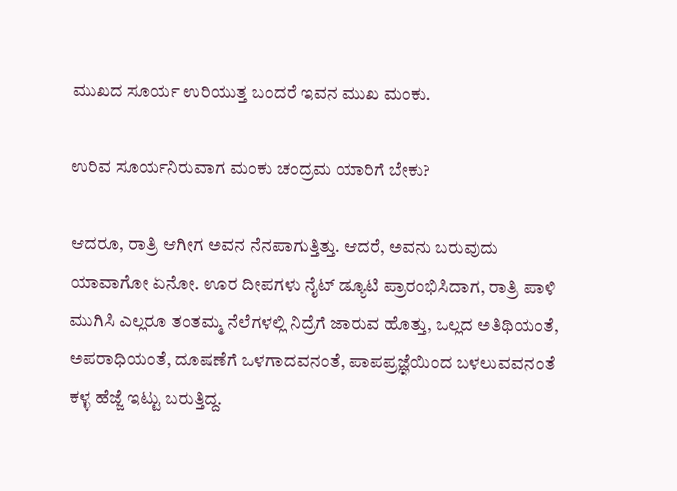ಮುಖದ ಸೂರ್ಯ ಉರಿಯುತ್ತ ಬಂದರೆ ಇವನ ಮುಖ ಮಂಕು.

ಉರಿವ ಸೂರ್ಯನಿರುವಾಗ ಮಂಕು ಚಂದ್ರಮ ಯಾರಿಗೆ ಬೇಕು?

ಆದರೂ, ರಾತ್ರಿ ಆಗೀಗ ಅವನ ನೆನಪಾಗುತ್ತಿತ್ತು. ಆದರೆ, ಅವನು ಬರುವುದು ಯಾವಾಗೋ ಏನೋ. ಊರ ದೀಪಗಳು ನೈಟ್‌ ಡ್ಯೂಟಿ ಪ್ರಾರಂಭಿಸಿದಾಗ, ರಾತ್ರಿ ಪಾಳಿ ಮುಗಿಸಿ ಎಲ್ಲರೂ ತಂತಮ್ಮ ನೆಲೆಗಳಲ್ಲಿ ನಿದ್ರೆಗೆ ಜಾರುವ ಹೊತ್ತು, ಒಲ್ಲದ ಅತಿಥಿಯಂತೆ, ಅಪರಾಧಿಯಂತೆ, ದೂಷಣೆಗೆ ಒಳಗಾದವನಂತೆ, ಪಾಪಪ್ರಜ್ಞೆಯಿಂದ ಬಳಲುವವನಂತೆ ಕಳ್ಳ ಹೆಜ್ಜೆ ಇಟ್ಟು ಬರುತ್ತಿದ್ದ.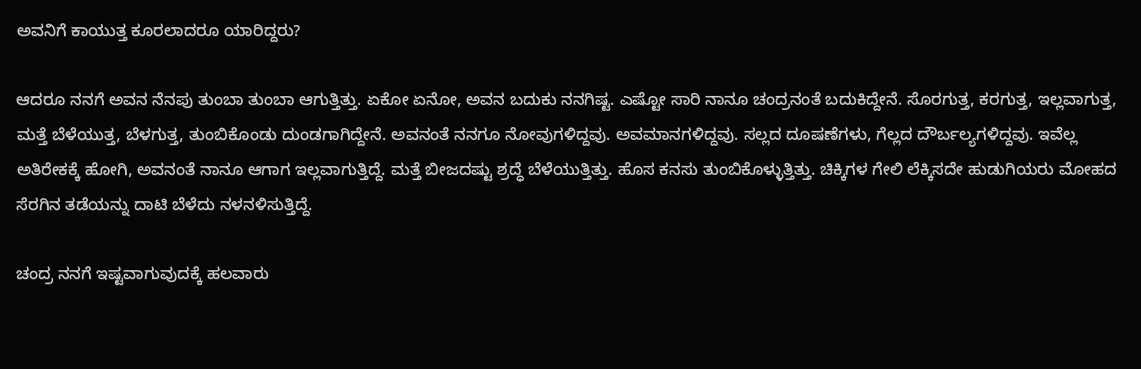ಅವನಿಗೆ ಕಾಯುತ್ತ ಕೂರಲಾದರೂ ಯಾರಿದ್ದರು?

ಆದರೂ ನನಗೆ ಅವನ ನೆನಪು ತುಂಬಾ ತುಂಬಾ ಆಗುತ್ತಿತ್ತು. ಏಕೋ ಏನೋ, ಅವನ ಬದುಕು ನನಗಿಷ್ಟ. ಎಷ್ಟೋ ಸಾರಿ ನಾನೂ ಚಂದ್ರನಂತೆ ಬದುಕಿದ್ದೇನೆ. ಸೊರಗುತ್ತ, ಕರಗುತ್ತ, ಇಲ್ಲವಾಗುತ್ತ, ಮತ್ತೆ ಬೆಳೆಯುತ್ತ, ಬೆಳಗುತ್ತ, ತುಂಬಿಕೊಂಡು ದುಂಡಗಾಗಿದ್ದೇನೆ. ಅವನಂತೆ ನನಗೂ ನೋವುಗಳಿದ್ದವು. ಅವಮಾನಗಳಿದ್ದವು. ಸಲ್ಲದ ದೂಷಣೆಗಳು, ಗೆಲ್ಲದ ದೌರ್ಬಲ್ಯಗಳಿದ್ದವು. ಇವೆಲ್ಲ ಅತಿರೇಕಕ್ಕೆ ಹೋಗಿ, ಅವನಂತೆ ನಾನೂ ಆಗಾಗ ಇಲ್ಲವಾಗುತ್ತಿದ್ದೆ. ಮತ್ತೆ ಬೀಜದಷ್ಟು ಶ್ರದ್ಧೆ ಬೆಳೆಯುತ್ತಿತ್ತು. ಹೊಸ ಕನಸು ತುಂಬಿಕೊಳ್ಳುತ್ತಿತ್ತು. ಚಿಕ್ಕಿಗಳ ಗೇಲಿ ಲೆಕ್ಕಿಸದೇ ಹುಡುಗಿಯರು ಮೋಹದ ಸೆರಗಿನ ತಡೆಯನ್ನು ದಾಟಿ ಬೆಳೆದು ನಳನಳಿಸುತ್ತಿದ್ದೆ.

ಚಂದ್ರ ನನಗೆ ಇಷ್ಟವಾಗುವುದಕ್ಕೆ ಹಲವಾರು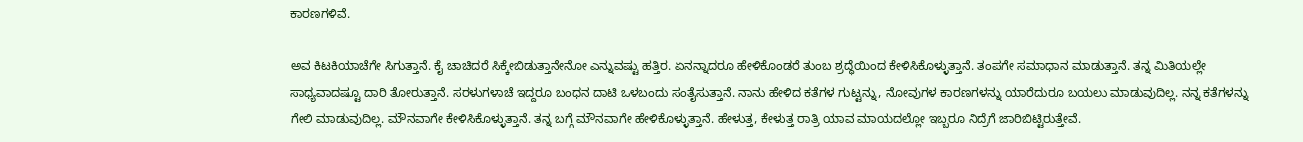ಕಾರಣಗಳಿವೆ.

ಅವ ಕಿಟಕಿಯಾಚೆಗೇ ಸಿಗುತ್ತಾನೆ. ಕೈ ಚಾಚಿದರೆ ಸಿಕ್ಕೇಬಿಡುತ್ತಾನೇನೋ ಎನ್ನುವಷ್ಟು ಹತ್ತಿರ. ಏನನ್ನಾದರೂ ಹೇಳಿಕೊಂಡರೆ ತುಂಬ ಶ್ರದ್ಧೆಯಿಂದ ಕೇಳಿಸಿಕೊಳ್ಳುತ್ತಾನೆ. ತಂಪಗೇ ಸಮಾಧಾನ ಮಾಡುತ್ತಾನೆ. ತನ್ನ ಮಿತಿಯಲ್ಲೇ ಸಾಧ್ಯವಾದಷ್ಟೂ ದಾರಿ ತೋರುತ್ತಾನೆ. ಸರಳುಗಳಾಚೆ ಇದ್ದರೂ ಬಂಧನ ದಾಟಿ ಒಳಬಂದು ಸಂತೈಸುತ್ತಾನೆ. ನಾನು ಹೇಳಿದ ಕತೆಗಳ ಗುಟ್ಟನ್ನು, ನೋವುಗಳ ಕಾರಣಗಳನ್ನು ಯಾರೆದುರೂ ಬಯಲು ಮಾಡುವುದಿಲ್ಲ. ನನ್ನ ಕತೆಗಳನ್ನು ಗೇಲಿ ಮಾಡುವುದಿಲ್ಲ. ಮೌನವಾಗೇ ಕೇಳಿಸಿಕೊಳ್ಳುತ್ತಾನೆ. ತನ್ನ ಬಗ್ಗೆ ಮೌನವಾಗೇ ಹೇಳಿಕೊಳ್ಳುತ್ತಾನೆ. ಹೇಳುತ್ತ, ಕೇಳುತ್ತ ರಾತ್ರಿ ಯಾವ ಮಾಯದಲ್ಲೋ ಇಬ್ಬರೂ ನಿದ್ರೆಗೆ ಜಾರಿಬಿಟ್ಟಿರುತ್ತೇವೆ.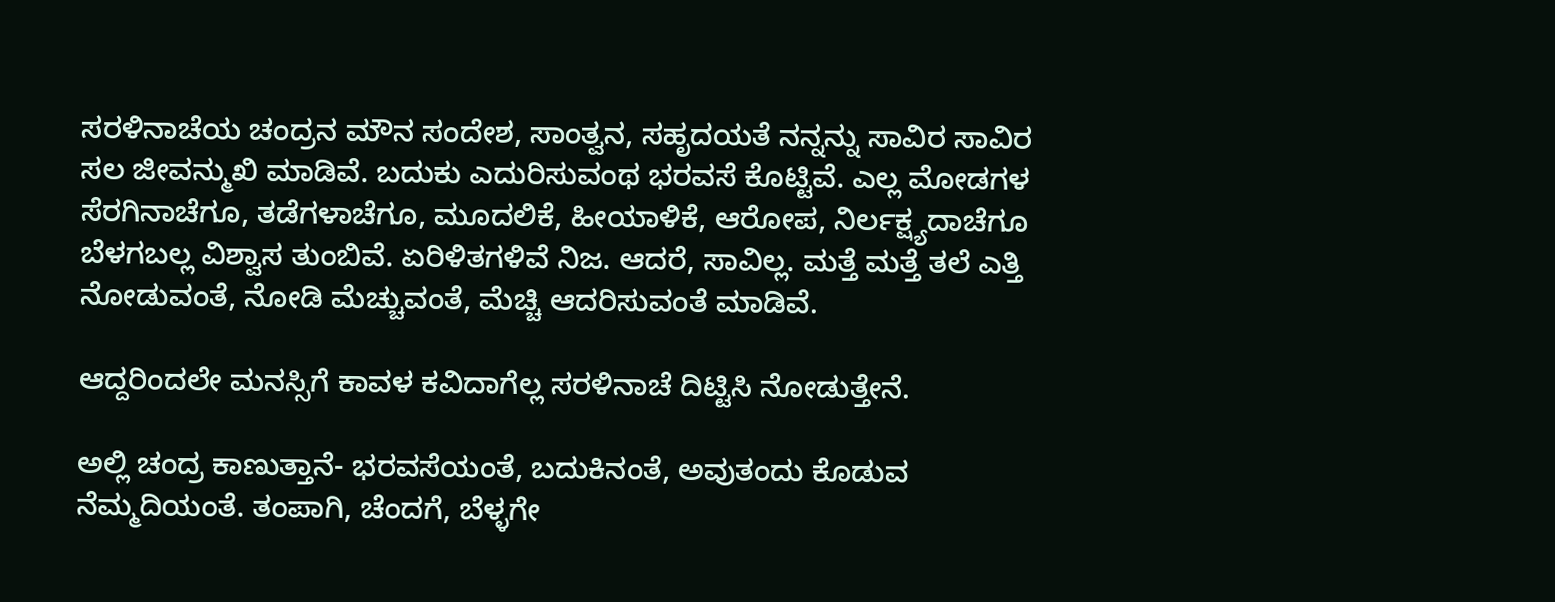ಸರಳಿನಾಚೆಯ ಚಂದ್ರನ ಮೌನ ಸಂದೇಶ, ಸಾಂತ್ವನ, ಸಹೃದಯತೆ ನನ್ನನ್ನು ಸಾವಿರ ಸಾವಿರ ಸಲ ಜೀವನ್ಮುಖಿ ಮಾಡಿವೆ. ಬದುಕು ಎದುರಿಸುವಂಥ ಭರವಸೆ ಕೊಟ್ಟಿವೆ. ಎಲ್ಲ ಮೋಡಗಳ ಸೆರಗಿನಾಚೆಗೂ, ತಡೆಗಳಾಚೆಗೂ, ಮೂದಲಿಕೆ, ಹೀಯಾಳಿಕೆ, ಆರೋಪ, ನಿರ್ಲಕ್ಷ್ಯದಾಚೆಗೂ ಬೆಳಗಬಲ್ಲ ವಿಶ್ವಾಸ ತುಂಬಿವೆ. ಏರಿಳಿತಗಳಿವೆ ನಿಜ. ಆದರೆ, ಸಾವಿಲ್ಲ. ಮತ್ತೆ ಮತ್ತೆ ತಲೆ ಎತ್ತಿ ನೋಡುವಂತೆ, ನೋಡಿ ಮೆಚ್ಚುವಂತೆ, ಮೆಚ್ಚಿ ಆದರಿಸುವಂತೆ ಮಾಡಿವೆ.

ಆದ್ದರಿಂದಲೇ ಮನಸ್ಸಿಗೆ ಕಾವಳ ಕವಿದಾಗೆಲ್ಲ ಸರಳಿನಾಚೆ ದಿಟ್ಟಿಸಿ ನೋಡುತ್ತೇನೆ.

ಅಲ್ಲಿ ಚಂದ್ರ ಕಾಣುತ್ತಾನೆ- ಭರವಸೆಯಂತೆ, ಬದುಕಿನಂತೆ, ಅವುತಂದು ಕೊಡುವ ನೆಮ್ಮದಿಯಂತೆ. ತಂಪಾಗಿ, ಚೆಂದಗೆ, ಬೆಳ್ಳಗೇ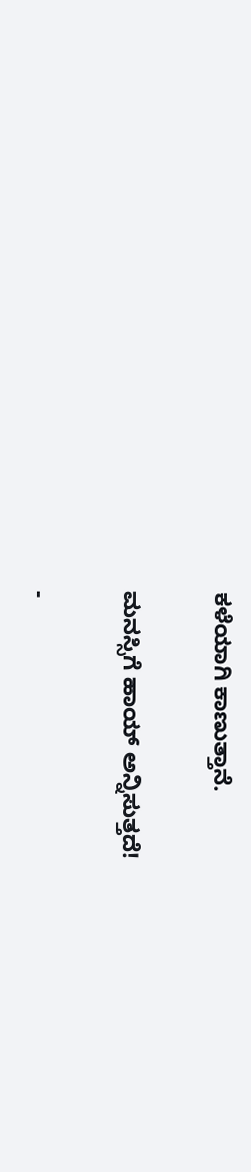ಕಳೆಯಾಗಿ ಕಾಣುತ್ತಾನೆ.

ಮನಸ್ಸಿಗೆ ಹಾಯ್‌ ಅನ್ನಿಸುತ್ತದೆ!

-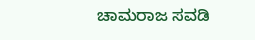ಚಾಮರಾಜ ಸವಡಿ